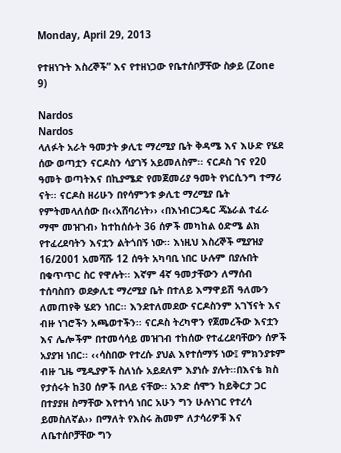Monday, April 29, 2013

የተዘነጉት እስረኞች” እና የተዘነጋው የቤተሰቦቻቸው ስቃይ (Zone 9)

Nardos
Nardos
ላለፉት አራት ዓመታት ቃሊቲ ማረሚያ ቤት ቅዳሜ እና እሁድ የሄደ ሰው ወጣቷን ናርዶስን ሳያገኝ አይመለስም፡፡ ናርዶስ ገና የ20 ዓመት ወጣትእና በኪያሜድ የመጀመሪያ ዓመት የነርሲንግ ተማሪ ናት፡፡ ናርዶስ ዘሪሁን በየሳምንቱ ቃሊቲ ማረሚያ ቤት የምትመላለሰው በ‹‹አሸባሪነት›› ‹በእነብርጋዴር ጄኔራል ተፈራ ማሞ መዝገብ› ከተከሰሱት 36 ሰዎች መካከል ዕድሜ ልክ የተፈረደባትን እናቷን ልትጎበኝ ነው፡፡ እነዚህ እስረኞች ሚያዝያ 16/2001 አመሻሹ 12 ሰዓት አካባቢ ነበር ሁሉም በያሉበት በቁጥጥር ስር የዋሉት፡፡ እኛም 4ኛ ዓመታቸውን ለማሰብ ተሰባስበን ወደቃሊቲ ማረሚያ ቤት በተለይ እማዋይሽ ዓለሙን ለመጠየቅ ሄደን ነበር፡፡ እንደተለመደው ናርዶስንም አገኘናት እና ብዙ ነገሮችን አጫወተችን፡፡ ናርዶስ ትረካዋን የጀመረችው እናቷን እና ሌሎችም በተመሳሳይ መዝገብ ተከሰው የተፈረደባቸውን ሰዎች አያያዝ ነበር፡፡ ‹‹ሳስበው የተረሱ ያህል እየተሰማኝ ነው፤ ምክንያቱም ብዙ ጊዜ ሚዲያዎች ስለነሱ አይደለም እያነሱ ያሉት፡፡በእናቴ ክስ የታሰሩት ከ30 ሰዎች በላይ ናቸው፡፡ አንድ ሰሞን ከይቅርታ ጋር በተያያዘ ስማቸው እየተነሳ ነበር አሁን ግን ሁሉነገር የተረሳ ይመስለኛል›› በማለት የእስሩ ሕመም ለታሳሪዎቹ እና ለቤተሰቦቻቸው ግን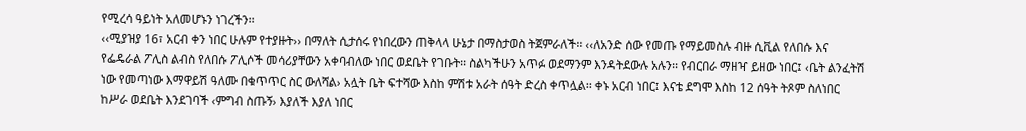የሚረሳ ዓይነት አለመሆኑን ነገረችን፡፡
‹‹ሚያዝያ 16፣ አርብ ቀን ነበር ሁሉም የተያዙት›› በማለት ሲታሰሩ የነበረውን ጠቅላላ ሁኔታ በማስታወስ ትጀምራለች፡፡ ‹‹ለአንድ ሰው የመጡ የማይመስሉ ብዙ ሲቪል የለበሱ እና የፌዴራል ፖሊስ ልብስ የለበሱ ፖሊሶች መሳሪያቸውን አቀባብለው ነበር ወደቤት የገቡት፡፡ ስልካችሁን አጥፉ ወደማንም እንዳትደውሉ አሉን፡፡ የብርበራ ማዘዣ ይዘው ነበር፤ ‹ቤት ልንፈትሽ ነው የመጣነው እማዋይሽ ዓለሙ በቁጥጥር ስር ውለሻል› አሏት ቤት ፍተሻው እስከ ምሽቱ አራት ሰዓት ድረስ ቀጥሏል፡፡ ቀኑ አርብ ነበር፤ እናቴ ደግሞ እስከ 12 ሰዓት ትጾም ስለነበር ከሥራ ወደቤት እንደገባች ‹ምግብ ስጡኝ› እያለች እያለ ነበር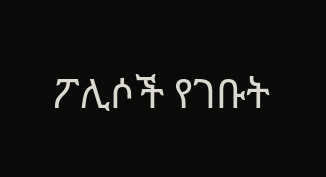ፖሊሶች የገቡት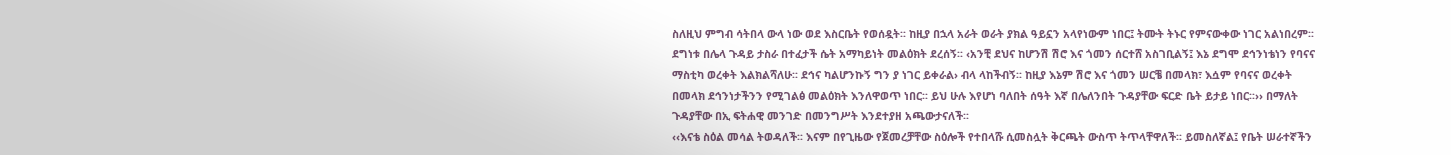ስለዚህ ምግብ ሳትበላ ውላ ነው ወደ እስርቤት የወሰዷት፡፡ ከዚያ በኋላ አራት ወራት ያክል ዓይኗን አላየነውም ነበር፤ ትሙት ትኑር የምናውቀው ነገር አልነበረም፡፡ ደግነቱ በሌላ ጉዳይ ታስራ በተፈታች ሴት አማካይነት መልዕክት ደረሰኝ፡፡ ‹አንቺ ደህና ከሆንሽ ሽሮ እና ጎመን ሰርተሸ አስገቢልኝ፤ እኔ ደግሞ ደኅንነቴነን የባናና ማስቲካ ወረቀት እልክልሻለሁ፡፡ ደኅና ካልሆንኩኝ ግን ያ ነገር ይቀራል› ብላ ላከችብኝ፡፡ ከዚያ እኔም ሽሮ እና ጎመን ሠርቼ በመላክ፣ እሷም የባናና ወረቀት በመላክ ደኅንነታችንን የሚገልፅ መልዕክት እንለዋወጥ ነበር፡፡ ይህ ሁሉ እየሆነ ባለበት ሰዓት እኛ በሌለንበት ጉዳያቸው ፍርድ ቤት ይታይ ነበር፡፡›› በማለት ጉዳያቸው በኢ ፍትሐዊ መንገድ በመንግሥት እንደተያዘ አጫውታናለች፡፡
‹‹እናቴ ስዕል መሳል ትወዳለች፡፡ እናም በየጊዜው የጀመረቻቸው ስዕሎች የተበላሹ ሲመስሏት ቅርጫት ውስጥ ትጥላቸዋለች፡፡ ይመስለኛል፤ የቤት ሠራተኛችን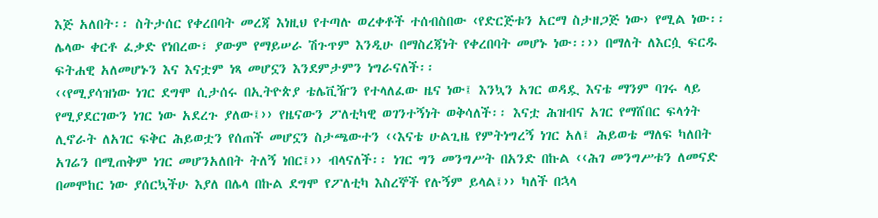እጅ አለበት፡፡ ስትታሰር የቀረበባት መረጃ እነዚህ የተጣሉ ወረቀቶች ተሰብስበው ‹የድርጅቱን አርማ ስታዘጋጅ ነው› የሚል ነው፡፡ ሌላው ቀርቶ ፈቃድ የነበረው፣ ያውም የማይሠራ ሽጉጥም እንዲሁ በማስረጃነት የቀረበባት መሆኑ ነው፡፡›› በማለት ለእርሷ ፍርዱ ፍትሐዊ አለመሆኑን እና እናቷም ነጻ መሆኗን እንደምታምን ነግራናለች፡፡
‹‹የሚያሳዝነው ነገር ደግሞ ሲታሰሩ በኢትዮጵያ ቴሌቪዥን የተላለፈው ዜና ነው፤ እንኳን አገር ወዳዷ እናቴ ማንም ባገሩ ላይ የሚያደርገውን ነገር ነው አደረጉ ያለው፤›› የዜናውን ፖለቲካዊ ወገንተኝነት ወቅሳለች፡፡ እናቷ ሕዝብና አገር የማሸበር ፍላጎት ሊኖራት ለአገር ፍቅር ሕይወቷን የሰጠች መሆኗን ስታጫውተን ‹‹እናቴ ሁልጊዜ የምትነግረኝ ነገር አለ፤ ሕይወቴ ማለፍ ካለበት አገሬን በሚጠቅም ነገር መሆንአለበት ትለኝ ነበር፤›› ብላናለች፡፡ ነገር ግን መንግሥት በአንድ በኩል ‹‹ሕገ መንግሥቱን ለመናድ በመሞከር ነው ያሰርኳችሁ እያለ በሌላ በኩል ደግሞ የፖለቲካ እስረኞች የሉኝም ይላል፤›› ካለች በኋላ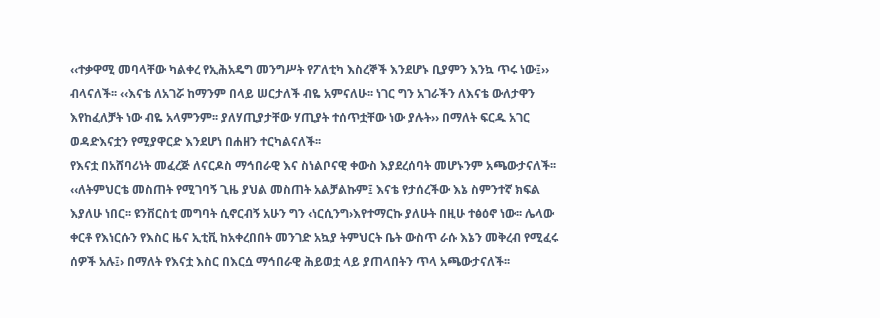‹‹ተቃዋሚ መባላቸው ካልቀረ የኢሕአዴግ መንግሥት የፖለቲካ እስረኞች እንደሆኑ ቢያምን እንኳ ጥሩ ነው፤›› ብላናለች፡፡ ‹‹እናቴ ለአገሯ ከማንም በላይ ሠርታለች ብዬ አምናለሁ፡፡ ነገር ግን አገራችን ለእናቴ ውለታዋን እየከፈለቻት ነው ብዬ አላምንም፡፡ ያለሃጢያታቸው ሃጢያት ተሰጥቷቸው ነው ያሉት›› በማለት ፍርዱ አገር ወዳድእናቷን የሚያዋርድ እንደሆነ በሐዘን ተርካልናለች፡፡
የእናቷ በአሸባሪነት መፈረጅ ለናርዶስ ማኅበራዊ እና ስነልቦናዊ ቀውስ እያደረሰባት መሆኑንም አጫውታናለች፡፡ ‹‹ለትምህርቴ መስጠት የሚገባኝ ጊዜ ያህል መስጠት አልቻልኩም፤ እናቴ የታሰረችው እኔ ስምንተኛ ክፍል እያለሁ ነበር፡፡ ዩንቨርስቲ መግባት ሲኖርብኝ አሁን ግን ‹ነርሲንግ›እየተማርኩ ያለሁት በዚሁ ተፅዕኖ ነው፡፡ ሌላው ቀርቶ የእነርሱን የእስር ዜና ኢቲቪ ከአቀረበበት መንገድ አኳያ ትምህርት ቤት ውስጥ ራሱ እኔን መቅረብ የሚፈሩ ሰዎች አሉ፤› በማለት የእናቷ እስር በእርሷ ማኅበራዊ ሕይወቷ ላይ ያጠላበትን ጥላ አጫውታናለች፡፡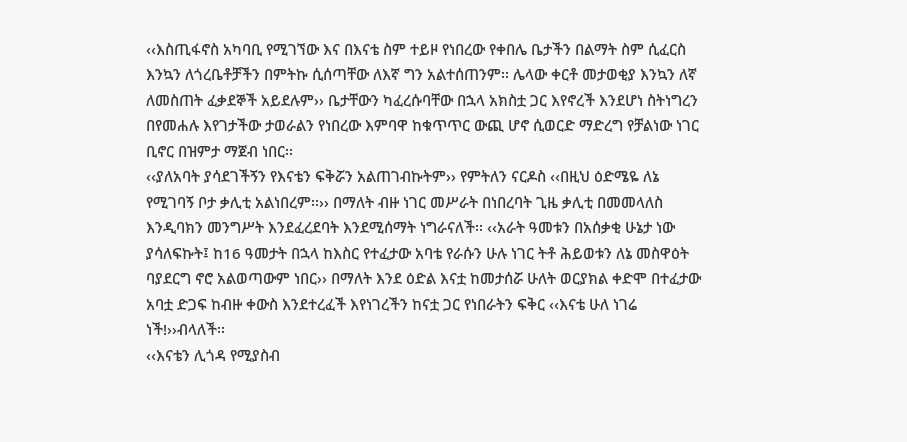‹‹እስጢፋኖስ አካባቢ የሚገኘው እና በእናቴ ስም ተይዞ የነበረው የቀበሌ ቤታችን በልማት ስም ሲፈርስ እንኳን ለጎረቤቶቻችን በምትኩ ሲሰጣቸው ለእኛ ግን አልተሰጠንም፡፡ ሌላው ቀርቶ መታወቂያ እንኳን ለኛ ለመስጠት ፈቃደኞች አይደሉም›› ቤታቸውን ካፈረሱባቸው በኋላ አክስቷ ጋር እየኖረች እንደሆነ ስትነግረን በየመሐሉ እየገታችው ታወራልን የነበረው እምባዋ ከቁጥጥር ውጪ ሆኖ ሲወርድ ማድረግ የቻልነው ነገር ቢኖር በዝምታ ማጀብ ነበር፡፡
‹‹ያለአባት ያሳደገችኝን የእናቴን ፍቅሯን አልጠገብኩትም›› የምትለን ናርዶስ ‹‹በዚህ ዕድሜዬ ለኔ የሚገባኝ ቦታ ቃሊቲ አልነበረም፡፡›› በማለት ብዙ ነገር መሥራት በነበረባት ጊዜ ቃሊቲ በመመላለስ እንዲባክን መንግሥት እንደፈረደባት እንደሚሰማት ነግራናለች፡፡ ‹‹አራት ዓመቱን በአሰቃቂ ሁኔታ ነው ያሳለፍኩት፤ ከ16 ዓመታት በኋላ ከእስር የተፈታው አባቴ የራሱን ሁሉ ነገር ትቶ ሕይወቱን ለኔ መስዋዕት ባያደርግ ኖሮ አልወጣውም ነበር›› በማለት እንደ ዕድል እናቷ ከመታሰሯ ሁለት ወርያክል ቀድሞ በተፈታው አባቷ ድጋፍ ከብዙ ቀውስ እንደተረፈች እየነገረችን ከናቷ ጋር የነበራትን ፍቅር ‹‹እናቴ ሁለ ነገሬ ነች!››ብላለች፡፡
‹‹እናቴን ሊጎዳ የሚያስብ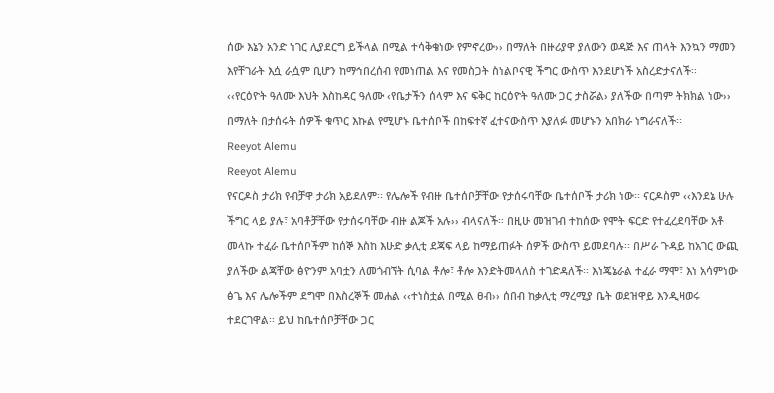ሰው እኔን አንድ ነገር ሊያደርግ ይችላል በሚል ተሳቅቄነው የምኖረው›› በማለት በዙሪያዋ ያለውን ወዳጅ እና ጠላት እንኳን ማመን እየቸገራት እሷ ራሷም ቢሆን ከማኅበረሰብ የመነጠል እና የመስጋት ስነልቦናዊ ችግር ውስጥ እንደሆነች አስረድታናለች፡፡
‹‹የርዕዮት ዓለሙ እህት እስከዳር ዓለሙ ‹የቤታችን ሰላም እና ፍቅር ከርዕዮት ዓለሙ ጋር ታስሯል› ያለችው በጣም ትክክል ነው›› በማለት በታሰሩት ሰዎች ቁጥር እኩል የሚሆኑ ቤተሰቦች በከፍተኛ ፈተናውስጥ እያለፉ መሆኑን አበክራ ነግራናለች፡፡
Reeyot Alemu
Reeyot Alemu
የናርዶስ ታሪክ የብቻዋ ታሪክ አይደለም፡፡ የሌሎች የብዙ ቤተሰቦቻቸው የታሰሩባቸው ቤተሰቦች ታሪክ ነው፡፡ ናርዶስም ‹‹እንደኔ ሁሉ ችግር ላይ ያሉ፣ አባቶቻቸው የታሰሩባቸው ብዙ ልጆች አሉ›› ብላናለች፡፡ በዚሁ መዝገብ ተከሰው የሞት ፍርድ የተፈረደባቸው አቶ መላኩ ተፈራ ቤተሰቦችም ከሰኞ እስከ እሁድ ቃሊቲ ደጃፍ ላይ ከማይጠፉት ሰዎች ውስጥ ይመደባሉ፡፡ በሥራ ጉዳይ ከአገር ውጪ ያለችው ልጃቸው ፅዮንም አባቷን ለመጎብኘት ሲባል ቶሎ፣ ቶሎ እንድትመላለስ ተገድዳለች፡፡ እነጄኔራል ተፈራ ማሞ፣ እነ አሳምነው ፅጌ እና ሌሎችም ደግሞ በእስረኞች መሐል ‹‹ተነስቷል በሚል ፀብ›› ሰበብ ከቃሊቲ ማረሚያ ቤት ወደዝዋይ እንዲዛወሩ ተደርገዋል፡፡ ይህ ከቤተሰቦቻቸው ጋር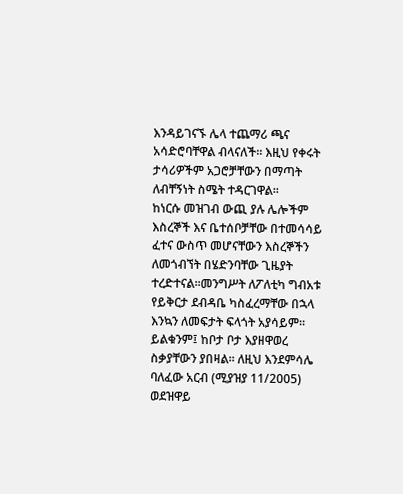እንዳይገናኙ ሌላ ተጨማሪ ጫና አሳድሮባቸዋል ብላናለች፡፡ እዚህ የቀሩት ታሳሪዎችም አጋሮቻቸውን በማጣት ለብቸኝነት ስሜት ተዳርገዋል፡፡
ከነርሱ መዝገብ ውጪ ያሉ ሌሎችም እስረኞች እና ቤተሰቦቻቸው በተመሳሳይ ፈተና ውስጥ መሆናቸውን እስረኞችን ለመጎብኘት በሄድንባቸው ጊዜያት ተረድተናል፡፡መንግሥት ለፖለቲካ ግብአቱ የይቅርታ ደብዳቤ ካስፈረማቸው በኋላ እንኳን ለመፍታት ፍላጎት አያሳይም፡፡ ይልቁንም፤ ከቦታ ቦታ እያዘዋወረ ስቃያቸውን ያበዛል፡፡ ለዚህ እንደምሳሌ ባለፈው አርብ (ሚያዝያ 11/2005) ወደዝዋይ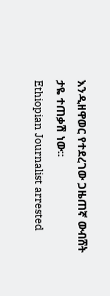እንዲዘዋወር የተደረገው ጋዜጠኛ ውብሸት ታዬ ተጠቃሽ ነው፡፡
Ethiopian Journalist arrested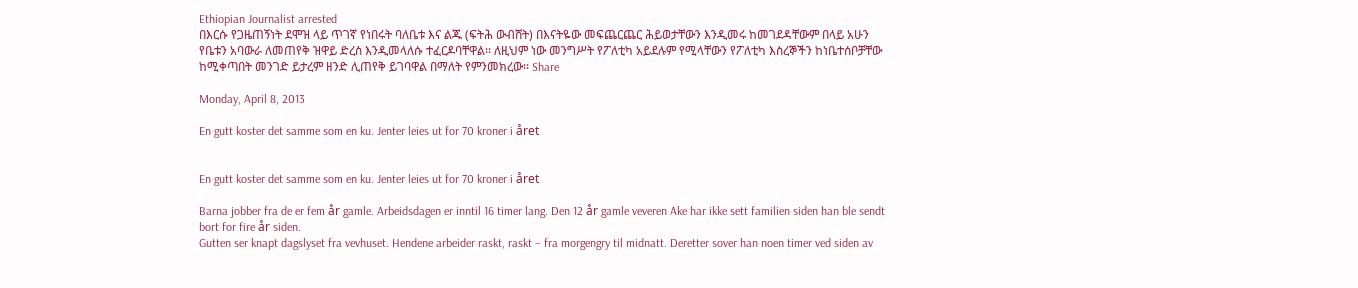Ethiopian Journalist arrested
በእርሱ የጋዜጠኝነት ደሞዝ ላይ ጥገኛ የነበሩት ባለቤቱ እና ልጁ (ፍትሕ ውብሸት) በእናትዬው መፍጨርጨር ሕይወታቸውን እንዲመሩ ከመገደዳቸውም በላይ አሁን የቤቱን አባውራ ለመጠየቅ ዝዋይ ድረስ እንዲመላለሱ ተፈርዶባቸዋል፡፡ ለዚህም ነው መንግሥት የፖለቲካ አይደሉም የሚላቸውን የፖለቲካ እስረኞችን ከነቤተሰቦቻቸው ከሚቀጣበት መንገድ ይታረም ዘንድ ሊጠየቅ ይገባዋል በማለት የምንመክረው፡፡ Share

Monday, April 8, 2013

En gutt koster det samme som en ku. Jenter leies ut for 70 kroner i året


En gutt koster det samme som en ku. Jenter leies ut for 70 kroner i året

Barna jobber fra de er fem år gamle. Arbeidsdagen er inntil 16 timer lang. Den 12 år gamle veveren Ake har ikke sett familien siden han ble sendt bort for fire år siden.
Gutten ser knapt dagslyset fra vevhuset. Hendene arbeider raskt, raskt – fra morgengry til midnatt. Deretter sover han noen timer ved siden av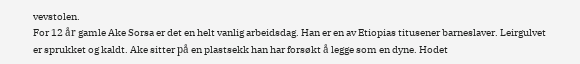vevstolen.
For 12 år gamle Ake Sorsa er det en helt vanlig arbeidsdag. Han er en av Etiopias titusener barneslaver. Leirgulvet er sprukket og kaldt. Ake sitter på en plastsekk han har forsøkt å legge som en dyne. Hodet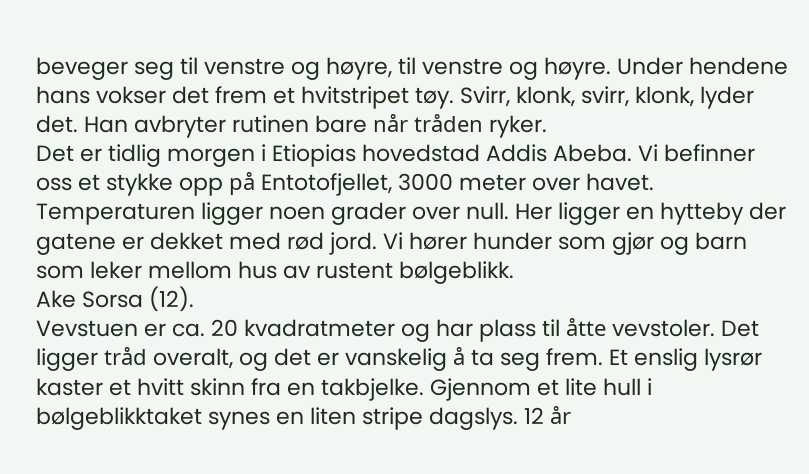beveger seg til venstre og høyre, til venstre og høyre. Under hendene hans vokser det frem et hvitstripet tøy. Svirr, klonk, svirr, klonk, lyder det. Han avbryter rutinen bare når tråden ryker.
Det er tidlig morgen i Etiopias hovedstad Addis Abeba. Vi befinner oss et stykke opp på Entotofjellet, 3000 meter over havet. Temperaturen ligger noen grader over null. Her ligger en hytteby der gatene er dekket med rød jord. Vi hører hunder som gjør og barn som leker mellom hus av rustent bølgeblikk.
Ake Sorsa (12).
Vevstuen er ca. 20 kvadratmeter og har plass til åtte vevstoler. Det ligger tråd overalt, og det er vanskelig å ta seg frem. Et enslig lysrør kaster et hvitt skinn fra en takbjelke. Gjennom et lite hull i bølgeblikktaket synes en liten stripe dagslys. 12 år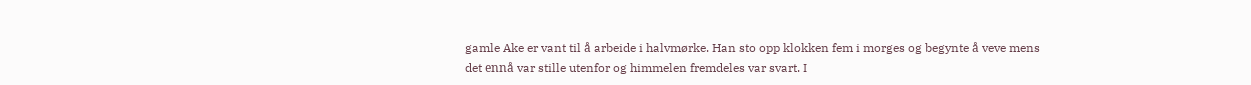gamle Ake er vant til å arbeide i halvmørke. Han sto opp klokken fem i morges og begynte å veve mens det ennå var stille utenfor og himmelen fremdeles var svart. I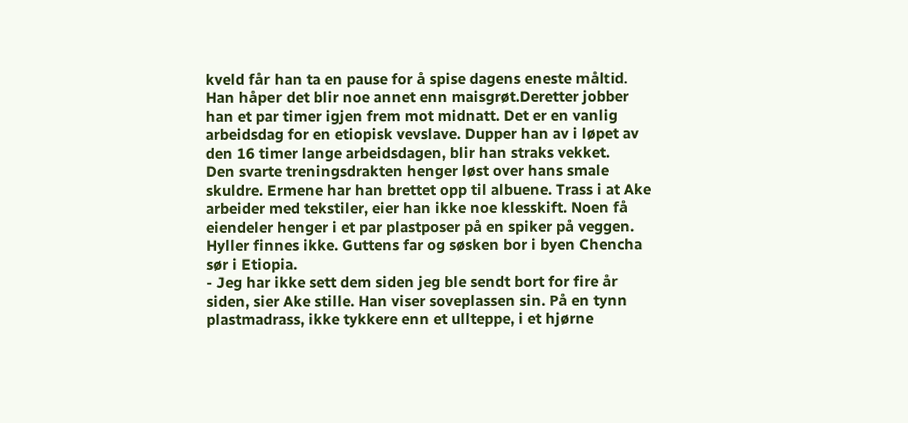kveld får han ta en pause for å spise dagens eneste måltid. Han håper det blir noe annet enn maisgrøt.Deretter jobber han et par timer igjen frem mot midnatt. Det er en vanlig arbeidsdag for en etiopisk vevslave. Dupper han av i løpet av den 16 timer lange arbeidsdagen, blir han straks vekket.
Den svarte treningsdrakten henger løst over hans smale skuldre. Ermene har han brettet opp til albuene. Trass i at Ake arbeider med tekstiler, eier han ikke noe klesskift. Noen få eiendeler henger i et par plastposer på en spiker på veggen. Hyller finnes ikke. Guttens far og søsken bor i byen Chencha sør i Etiopia.
- Jeg har ikke sett dem siden jeg ble sendt bort for fire år siden, sier Ake stille. Han viser soveplassen sin. På en tynn plastmadrass, ikke tykkere enn et ullteppe, i et hjørne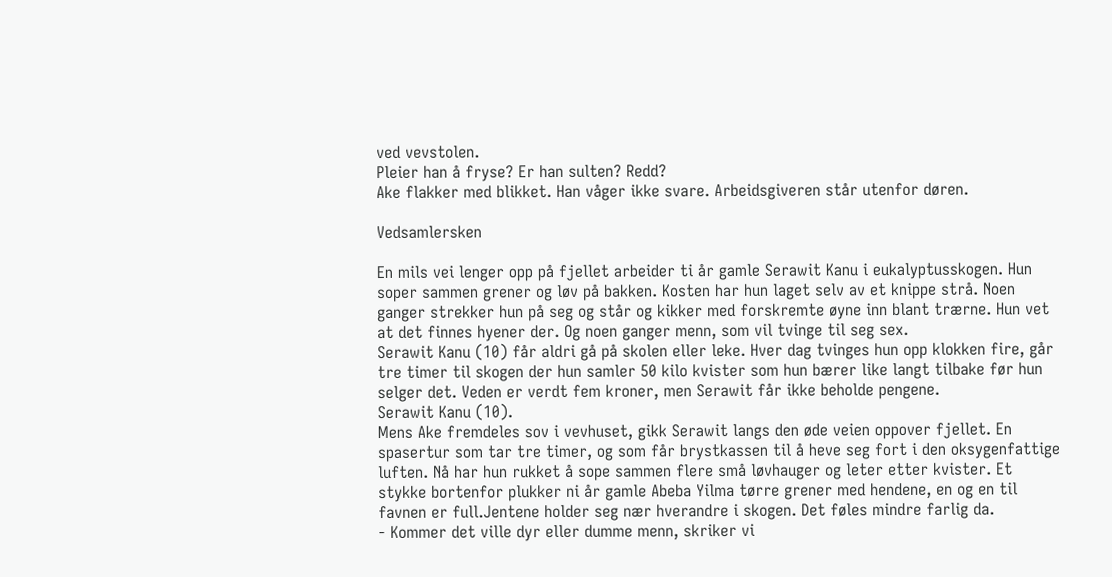ved vevstolen.
Pleier han å fryse? Er han sulten? Redd?
Ake flakker med blikket. Han våger ikke svare. Arbeidsgiveren står utenfor døren.

Vedsamlersken

En mils vei lenger opp på fjellet arbeider ti år gamle Serawit Kanu i eukalyptusskogen. Hun soper sammen grener og løv på bakken. Kosten har hun laget selv av et knippe strå. Noen ganger strekker hun på seg og står og kikker med forskremte øyne inn blant trærne. Hun vet at det finnes hyener der. Og noen ganger menn, som vil tvinge til seg sex.
Serawit Kanu (10) får aldri gå på skolen eller leke. Hver dag tvinges hun opp klokken fire, går tre timer til skogen der hun samler 50 kilo kvister som hun bærer like langt tilbake før hun selger det. Veden er verdt fem kroner, men Serawit får ikke beholde pengene.
Serawit Kanu (10).
Mens Ake fremdeles sov i vevhuset, gikk Serawit langs den øde veien oppover fjellet. En spasertur som tar tre timer, og som får brystkassen til å heve seg fort i den oksygenfattige luften. Nå har hun rukket å sope sammen flere små løvhauger og leter etter kvister. Et stykke bortenfor plukker ni år gamle Abeba Yilma tørre grener med hendene, en og en til favnen er full.Jentene holder seg nær hverandre i skogen. Det føles mindre farlig da.
- Kommer det ville dyr eller dumme menn, skriker vi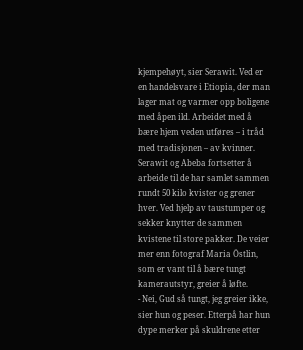kjempehøyt, sier Serawit. Ved er en handelsvare i Etiopia, der man lager mat og varmer opp boligene med åpen ild. Arbeidet med å bære hjem veden utføres – i tråd med tradisjonen – av kvinner.
Serawit og Abeba fortsetter å arbeide til de har samlet sammen rundt 50 kilo kvister og grener hver. Ved hjelp av taustumper og sekker knytter de sammen kvistene til store pakker. De veier mer enn fotograf Maria Östlin, som er vant til å bære tungt kamerautstyr, greier å løfte.
- Nei, Gud så tungt, jeg greier ikke, sier hun og peser. Etterpå har hun dype merker på skuldrene etter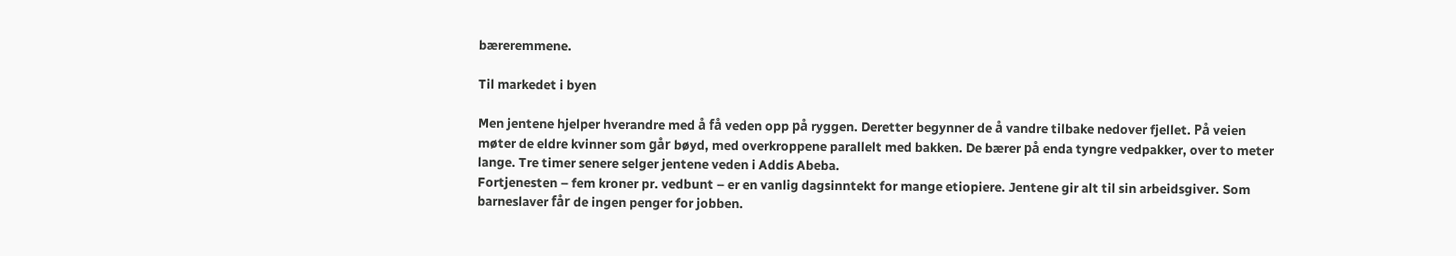bæreremmene.

Til markedet i byen

Men jentene hjelper hverandre med å få veden opp på ryggen. Deretter begynner de å vandre tilbake nedover fjellet. På veien møter de eldre kvinner som går bøyd, med overkroppene parallelt med bakken. De bærer på enda tyngre vedpakker, over to meter lange. Tre timer senere selger jentene veden i Addis Abeba.
Fortjenesten – fem kroner pr. vedbunt – er en vanlig dagsinntekt for mange etiopiere. Jentene gir alt til sin arbeidsgiver. Som barneslaver får de ingen penger for jobben.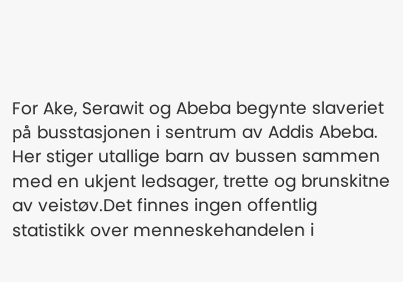For Ake, Serawit og Abeba begynte slaveriet på busstasjonen i sentrum av Addis Abeba. Her stiger utallige barn av bussen sammen med en ukjent ledsager, trette og brunskitne av veistøv.Det finnes ingen offentlig statistikk over menneskehandelen i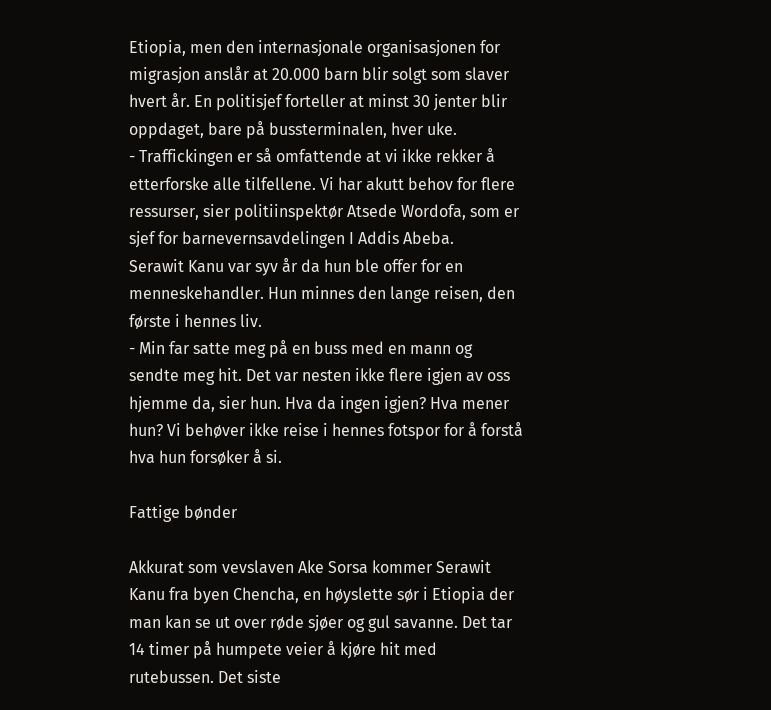Etiopia, men den internasjonale organisasjonen for migrasjon anslår at 20.000 barn blir solgt som slaver hvert år. En politisjef forteller at minst 30 jenter blir oppdaget, bare på bussterminalen, hver uke.
- Traffickingen er så omfattende at vi ikke rekker å etterforske alle tilfellene. Vi har akutt behov for flere ressurser, sier politiinspektør Atsede Wordofa, som er sjef for barnevernsavdelingen I Addis Abeba.
Serawit Kanu var syv år da hun ble offer for en menneskehandler. Hun minnes den lange reisen, den første i hennes liv.
- Min far satte meg på en buss med en mann og sendte meg hit. Det var nesten ikke flere igjen av oss hjemme da, sier hun. Hva da ingen igjen? Hva mener hun? Vi behøver ikke reise i hennes fotspor for å forstå hva hun forsøker å si.

Fattige bønder

Akkurat som vevslaven Ake Sorsa kommer Serawit Kanu fra byen Chencha, en høyslette sør i Etiopia der man kan se ut over røde sjøer og gul savanne. Det tar 14 timer på humpete veier å kjøre hit med rutebussen. Det siste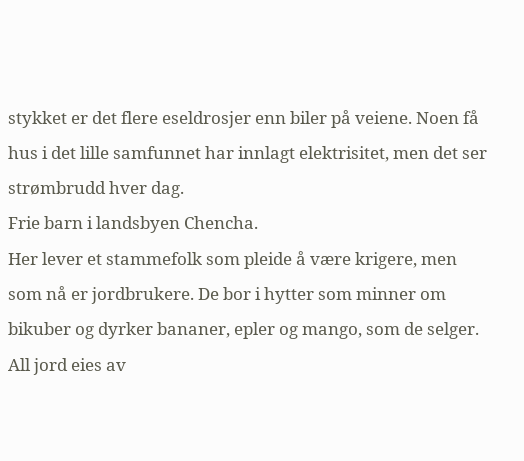stykket er det flere eseldrosjer enn biler på veiene. Noen få hus i det lille samfunnet har innlagt elektrisitet, men det ser strømbrudd hver dag.
Frie barn i landsbyen Chencha.
Her lever et stammefolk som pleide å være krigere, men som nå er jordbrukere. De bor i hytter som minner om bikuber og dyrker bananer, epler og mango, som de selger. All jord eies av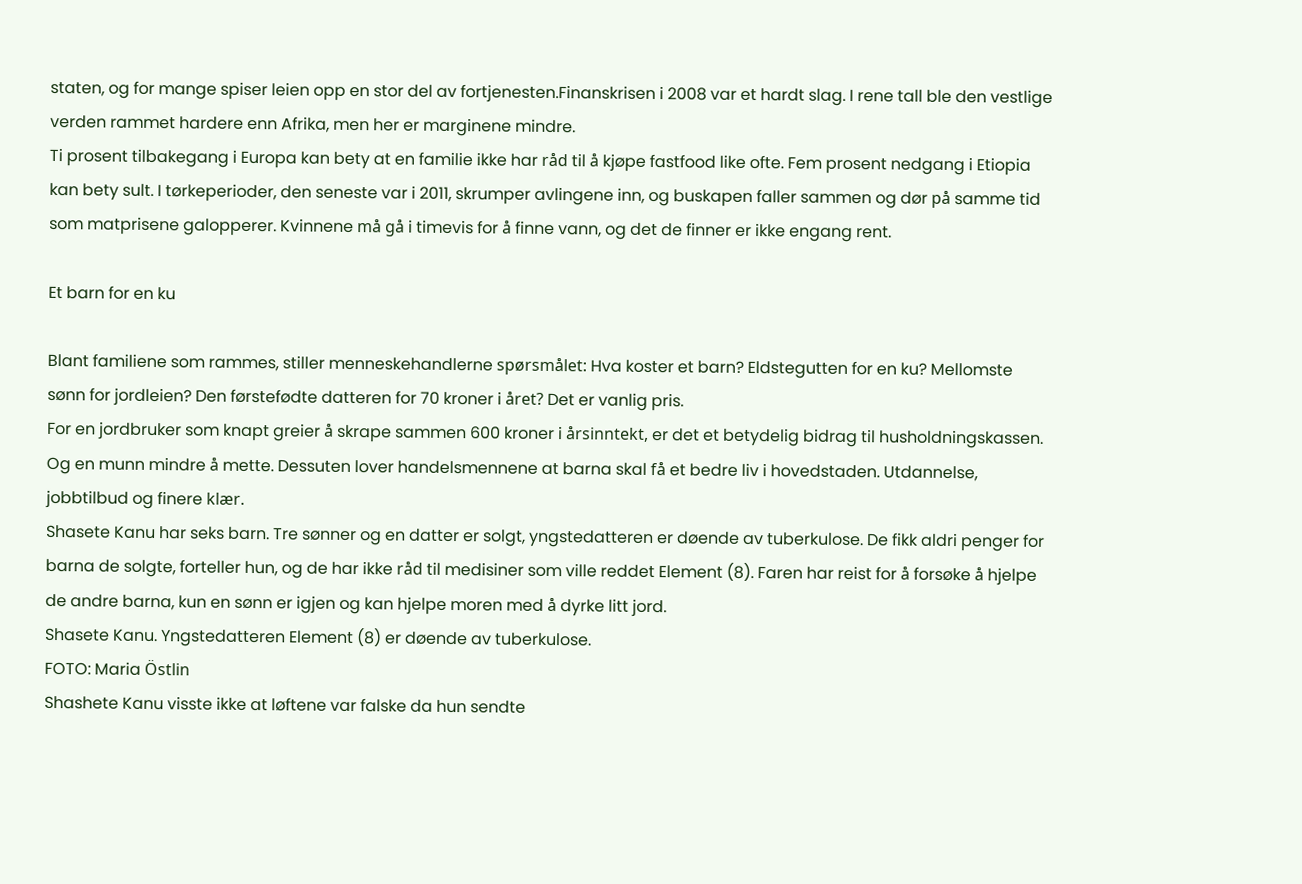staten, og for mange spiser leien opp en stor del av fortjenesten.Finanskrisen i 2008 var et hardt slag. I rene tall ble den vestlige verden rammet hardere enn Afrika, men her er marginene mindre.
Ti prosent tilbakegang i Europa kan bety at en familie ikke har råd til å kjøpe fastfood like ofte. Fem prosent nedgang i Etiopia kan bety sult. I tørkeperioder, den seneste var i 2011, skrumper avlingene inn, og buskapen faller sammen og dør på samme tid som matprisene galopperer. Kvinnene må gå i timevis for å finne vann, og det de finner er ikke engang rent.

Et barn for en ku

Blant familiene som rammes, stiller menneskehandlerne spørsmålet: Hva koster et barn? Eldstegutten for en ku? Mellomste sønn for jordleien? Den førstefødte datteren for 70 kroner i året? Det er vanlig pris.
For en jordbruker som knapt greier å skrape sammen 600 kroner i årsinntekt, er det et betydelig bidrag til husholdningskassen. Og en munn mindre å mette. Dessuten lover handelsmennene at barna skal få et bedre liv i hovedstaden. Utdannelse, jobbtilbud og finere klær.
Shasete Kanu har seks barn. Tre sønner og en datter er solgt, yngstedatteren er døende av tuberkulose. De fikk aldri penger for barna de solgte, forteller hun, og de har ikke råd til medisiner som ville reddet Element (8). Faren har reist for å forsøke å hjelpe de andre barna, kun en sønn er igjen og kan hjelpe moren med å dyrke litt jord.
Shasete Kanu. Yngstedatteren Element (8) er døende av tuberkulose.
FOTO: Maria Östlin
Shashete Kanu visste ikke at løftene var falske da hun sendte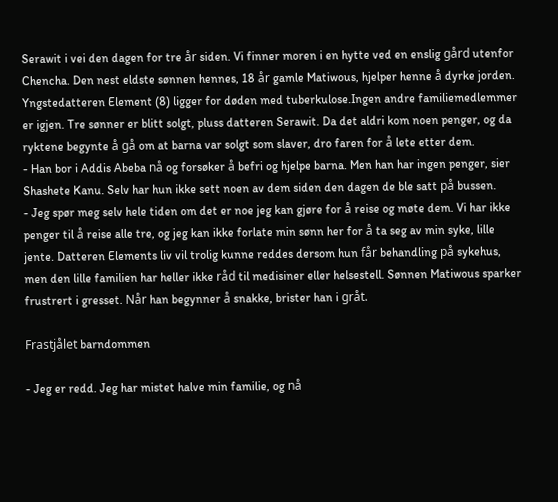Serawit i vei den dagen for tre år siden. Vi finner moren i en hytte ved en enslig gård utenfor Chencha. Den nest eldste sønnen hennes, 18 år gamle Matiwous, hjelper henne å dyrke jorden. Yngstedatteren Element (8) ligger for døden med tuberkulose.Ingen andre familiemedlemmer er igjen. Tre sønner er blitt solgt, pluss datteren Serawit. Da det aldri kom noen penger, og da ryktene begynte å gå om at barna var solgt som slaver, dro faren for å lete etter dem.
- Han bor i Addis Abeba nå og forsøker å befri og hjelpe barna. Men han har ingen penger, sier Shashete Kanu. Selv har hun ikke sett noen av dem siden den dagen de ble satt på bussen.
- Jeg spør meg selv hele tiden om det er noe jeg kan gjøre for å reise og møte dem. Vi har ikke penger til å reise alle tre, og jeg kan ikke forlate min sønn her for å ta seg av min syke, lille jente. Datteren Elements liv vil trolig kunne reddes dersom hun får behandling på sykehus, men den lille familien har heller ikke råd til medisiner eller helsestell. Sønnen Matiwous sparker frustrert i gresset. Når han begynner å snakke, brister han i gråt.

Frastjålet barndommen

- Jeg er redd. Jeg har mistet halve min familie, og nå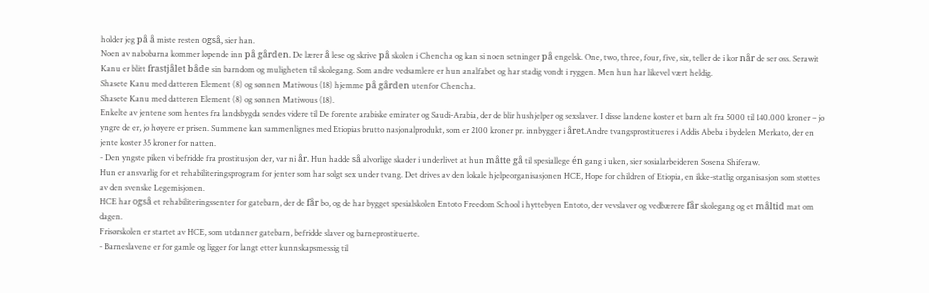holder jeg på å miste resten også, sier han.
Noen av nabobarna kommer løpende inn på gården. De lærer å lese og skrive på skolen i Chencha og kan si noen setninger på engelsk. One, two, three, four, five, six, teller de i kor når de ser oss. Serawit Kanu er blitt frastjålet både sin barndom og muligheten til skolegang. Som andre vedsamlere er hun analfabet og har stadig vondt i ryggen. Men hun har likevel vært heldig.
Shasete Kanu med datteren Element (8) og sønnen Matiwous (18) hjemme på gården utenfor Chencha.
Shasete Kanu med datteren Element (8) og sønnen Matiwous (18).
Enkelte av jentene som hentes fra landsbygda sendes videre til De forente arabiske emirater og Saudi-Arabia, der de blir hushjelper og sexslaver. I disse landene koster et barn alt fra 5000 til 140.000 kroner – jo yngre de er, jo høyere er prisen. Summene kan sammenlignes med Etiopias brutto nasjonalprodukt, som er 2100 kroner pr. innbygger i året.Andre tvangsprostitueres i Addis Abeba i bydelen Merkato, der en jente koster 35 kroner for natten.
- Den yngste piken vi befridde fra prostitusjon der, var ni år. Hun hadde så alvorlige skader i underlivet at hun måtte gå til spesiallege én gang i uken, sier sosialarbeideren Sosena Shiferaw.
Hun er ansvarlig for et rehabiliteringsprogram for jenter som har solgt sex under tvang. Det drives av den lokale hjelpeorganisasjonen HCE, Hope for children of Etiopia, en ikke-statlig organisasjon som støttes av den svenske Legemisjonen.
HCE har også et rehabiliteringssenter for gatebarn, der de får bo, og de har bygget spesialskolen Entoto Freedom School i hyttebyen Entoto, der vevslaver og vedbærere får skolegang og et måltid mat om dagen.
Frisørskolen er startet av HCE, som utdanner gatebarn, befridde slaver og barneprostituerte.
- Barneslavene er for gamle og ligger for langt etter kunnskapsmessig til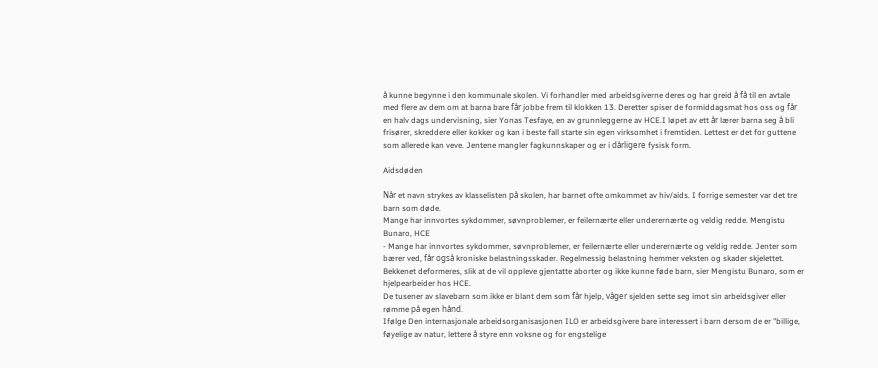å kunne begynne i den kommunale skolen. Vi forhandler med arbeidsgiverne deres og har greid å få til en avtale med flere av dem om at barna bare får jobbe frem til klokken 13. Deretter spiser de formiddagsmat hos oss og får en halv dags undervisning, sier Yonas Tesfaye, en av grunnleggerne av HCE.I løpet av ett år lærer barna seg å bli frisører, skreddere eller kokker og kan i beste fall starte sin egen virksomhet i fremtiden. Lettest er det for guttene som allerede kan veve. Jentene mangler fagkunnskaper og er i dårligere fysisk form.

Aidsdøden

Når et navn strykes av klasselisten på skolen, har barnet ofte omkommet av hiv/aids. I forrige semester var det tre barn som døde.
Mange har innvortes sykdommer, søvnproblemer, er feilernærte eller underernærte og veldig redde. Mengistu Bunaro, HCE
- Mange har innvortes sykdommer, søvnproblemer, er feilernærte eller underernærte og veldig redde. Jenter som bærer ved, får også kroniske belastningsskader. Regelmessig belastning hemmer veksten og skader skjelettet. Bekkenet deformeres, slik at de vil oppleve gjentatte aborter og ikke kunne føde barn, sier Mengistu Bunaro, som er hjelpearbeider hos HCE.
De tusener av slavebarn som ikke er blant dem som får hjelp, våger sjelden sette seg imot sin arbeidsgiver eller rømme på egen hånd.
Ifølge Den internasjonale arbeidsorganisasjonen ILO er arbeidsgivere bare interessert i barn dersom de er "billige, føyelige av natur, lettere å styre enn voksne og for engstelige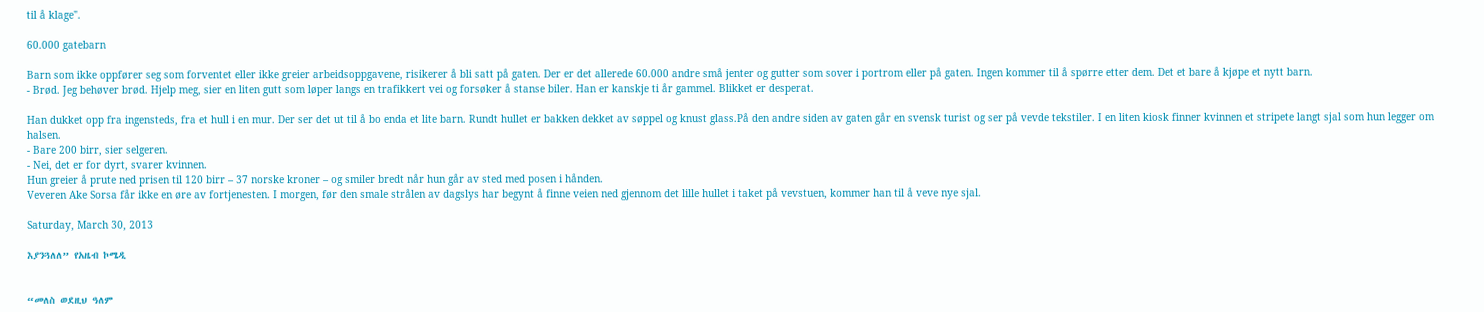til å klage".

60.000 gatebarn

Barn som ikke oppfører seg som forventet eller ikke greier arbeidsoppgavene, risikerer å bli satt på gaten. Der er det allerede 60.000 andre små jenter og gutter som sover i portrom eller på gaten. Ingen kommer til å spørre etter dem. Det et bare å kjøpe et nytt barn.
- Brød. Jeg behøver brød. Hjelp meg, sier en liten gutt som løper langs en trafikkert vei og forsøker å stanse biler. Han er kanskje ti år gammel. Blikket er desperat.

Han dukket opp fra ingensteds, fra et hull i en mur. Der ser det ut til å bo enda et lite barn. Rundt hullet er bakken dekket av søppel og knust glass.På den andre siden av gaten går en svensk turist og ser på vevde tekstiler. I en liten kiosk finner kvinnen et stripete langt sjal som hun legger om halsen.
- Bare 200 birr, sier selgeren.
- Nei, det er for dyrt, svarer kvinnen.
Hun greier å prute ned prisen til 120 birr – 37 norske kroner – og smiler bredt når hun går av sted med posen i hånden.
Veveren Ake Sorsa får ikke en øre av fortjenesten. I morgen, før den smale strålen av dagslys har begynt å finne veien ned gjennom det lille hullet i taket på vevstuen, kommer han til å veve nye sjal.

Saturday, March 30, 2013

እያንጓለለ” የአዜብ ኮሜዲ


“መለስ ወደዚህ ዓለም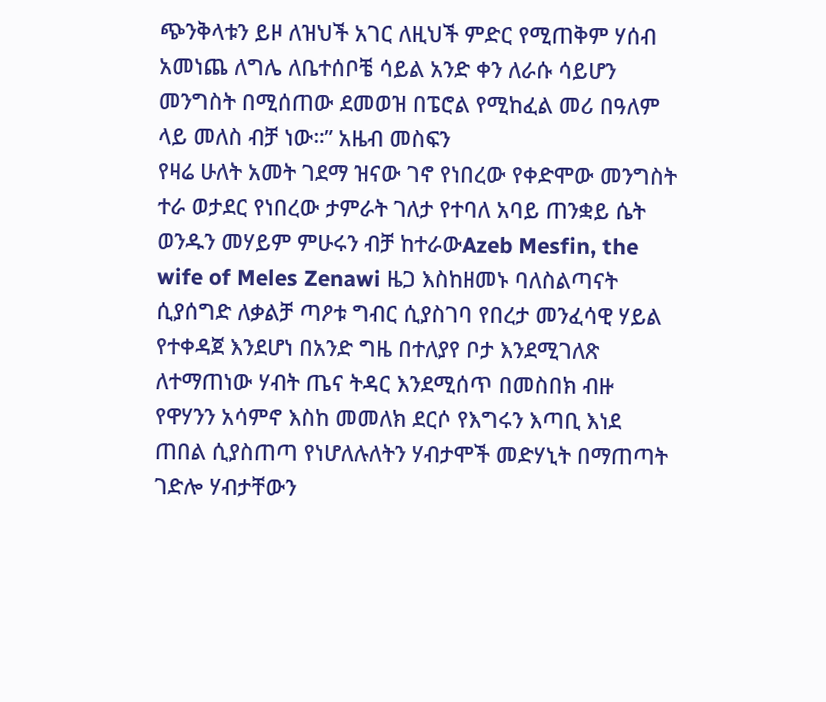ጭንቅላቱን ይዞ ለዝህች አገር ለዚህች ምድር የሚጠቅም ሃሰብ አመነጨ ለግሌ ለቤተሰቦቼ ሳይል አንድ ቀን ለራሱ ሳይሆን መንግስት በሚሰጠው ደመወዝ በፔሮል የሚከፈል መሪ በዓለም ላይ መለስ ብቻ ነው።” አዜብ መስፍን
የዛሬ ሁለት አመት ገደማ ዝናው ገኖ የነበረው የቀድሞው መንግስት ተራ ወታደር የነበረው ታምራት ገለታ የተባለ አባይ ጠንቋይ ሴት ወንዱን መሃይም ምሁሩን ብቻ ከተራውAzeb Mesfin, the wife of Meles Zenawi ዜጋ እስከዘመኑ ባለስልጣናት ሲያሰግድ ለቃልቻ ጣዖቱ ግብር ሲያስገባ የበረታ መንፈሳዊ ሃይል የተቀዳጀ እንደሆነ በአንድ ግዜ በተለያየ ቦታ እንደሚገለጽ ለተማጠነው ሃብት ጤና ትዳር እንደሚሰጥ በመስበክ ብዙ የዋሃንን አሳምኖ እስከ መመለክ ደርሶ የእግሩን እጣቢ እነደ ጠበል ሲያስጠጣ የነሆለሉለትን ሃብታሞች መድሃኒት በማጠጣት ገድሎ ሃብታቸውን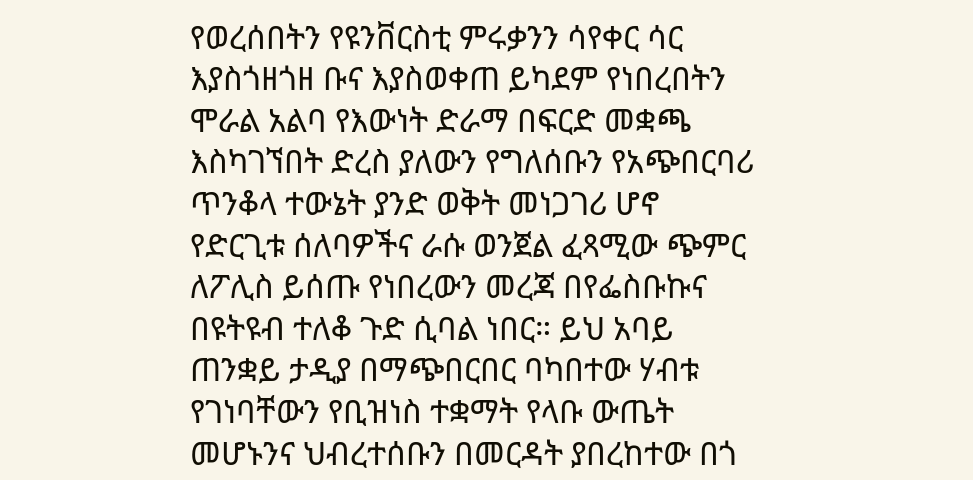የወረሰበትን የዩንቨርስቲ ምሩቃንን ሳየቀር ሳር እያስጎዘጎዘ ቡና እያስወቀጠ ይካደም የነበረበትን ሞራል አልባ የእውነት ድራማ በፍርድ መቋጫ እስካገኘበት ድረስ ያለውን የግለሰቡን የአጭበርባሪ ጥንቆላ ተውኔት ያንድ ወቅት መነጋገሪ ሆኖ የድርጊቱ ሰለባዎችና ራሱ ወንጀል ፈጻሚው ጭምር ለፖሊስ ይሰጡ የነበረውን መረጃ በየፌስቡኩና በዩትዩብ ተለቆ ጉድ ሲባል ነበር። ይህ አባይ ጠንቋይ ታዲያ በማጭበርበር ባካበተው ሃብቱ የገነባቸውን የቢዝነስ ተቋማት የላቡ ውጤት መሆኑንና ህብረተሰቡን በመርዳት ያበረከተው በጎ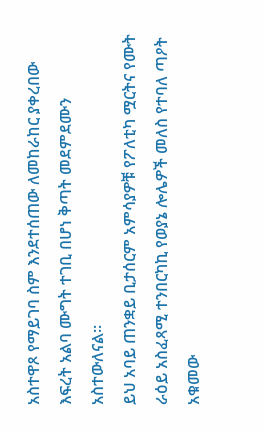አስተዋጾ የማይገባ ስም እንደተሰጠው ለመከራከር ያቀረበው እፍረት አልባ ሙግት ተገቢ በሆነ ቅጣት መደምደሙን አስተውለናል።
ይህ አባይ ጠንቋይ ቢታሰርም አምሳያዎቹ የፖለቲካ ሟርትና የሙት ራዕይ አስፈጻሚ ተንበርካኪ የወያኔ ሎሌዎች መለስ የተባለ ጣዖት አቁመው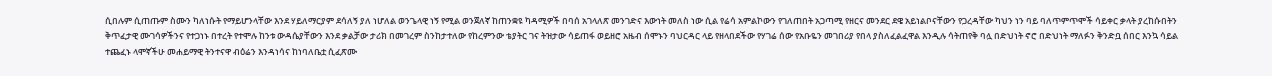ሲበሉም ሲጠጡም ስሙን ካለነሱት የማይሆንላቸው እንደ ሃይለማርያም ደሳለኝ ያለ ነሆለል ወንጌላዊ ነኝ የሚል ወንጀለኛ ከጠንቋዩ ካዳሚዎች በባሰ አገላለጽ መንገድና እውነት መለስ ነው ሲል የሬሳ አምልኮውን የገለጠበት አጋጣሚ የዘርና መንደር ደዌ አይነልቦናቸውን የጋረዳቸው ካህን ነን ባይ ባለጥምጥሞች ሳይቀር ቃላት ያረከሱበትን ቅጥፈታዊ ሙገሳዎችንና የተጋነኑ በተረት የተሞሉ ከንቱ ውዳሴያቸውን እንደ ቃልቻው ታሪክ በመገረም ስንከታተለው የከረምንው ቴያትር ገና ትዝታው ሳይጠፋ ወይዘሮ አዜብ ሰሞኑን ባህርዳር ላይ የዘላበደችው የሃገሬ ሰው የአቡዬን መገበሪያ የበላ ያስለፈልፈዋል እንዲሉ ሳትጠየቅ ባሏ በድህነት ኖሮ በድህነት ማለፉን ቅንድቧ ሰበር እንኳ ሳይል ተጨፈኑ ላሞኛችሁ መሐይማዊ ትንተናዋ ብዕሬን እንዳነሳና ከነባለቤቷ ሲፈጽሙ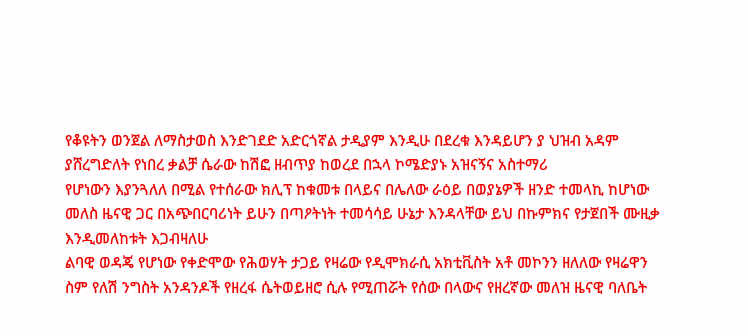የቆዩትን ወንጀል ለማስታወስ እንድገደድ አድርጎኛል ታዲያም እንዲሁ በደረቁ እንዳይሆን ያ ህዝብ አዳም ያሸረግድለት የነበረ ቃልቻ ሴራው ከሽፎ ዘብጥያ ከወረደ በኋላ ኮሜድያኑ አዝናኝና አስተማሪ
የሆነውን እያንጓለለ በሚል የተሰራው ክሊፕ ከቁመቱ በላይና በሌለው ራዕይ በወያኔዎች ዘንድ ተመላኪ ከሆነው መለስ ዜናዊ ጋር በአጭበርባሪነት ይሁን በጣዖትነት ተመሳሳይ ሁኔታ እንዳላቸው ይህ በኩምክና የታጀበች ሙዚቃ እንዲመለከቱት እጋብዛለሁ
ልባዊ ወዳጄ የሆነው የቀድሞው የሕወሃት ታጋይ የዛሬው የዲሞክራሲ አክቲቪስት አቶ መኮንን ዘለለው የዛሬዋን ስም የለሽ ንግስት አንዳንዶች የዘረፋ ሴትወይዘሮ ሲሉ የሚጠሯት የሰው በላውና የዘረኛው መለዝ ዜናዊ ባለቤት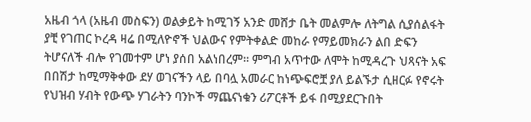አዜብ ጎላ (አዜብ መስፍን) ወልቃይት ከሚገኝ አንድ መሸታ ቤት መልምሎ ለትግል ሲያሰልፋት ያቺ የገጠር ኮረዳ ዛሬ በሚለዮኖች ህልውና የምትቀልድ መከራ የማይመክራን ልበ ድፍን ትሆናለች ብሎ የገመተም ሆነ ያሰበ አልነበረም። ምግብ አጥተው ለሞት ከሚዳረጉ ህጻናት አፍ በበሽታ ከሚማቅቀው ደሃ ወገናችን ላይ በባሏ አመራር ከነጭፍሮቿ ያለ ይልኙታ ሲዘርፉ የኖሩት የህዝብ ሃብት የውጭ ሃገራትን ባንኮች ማጨናነቁን ሪፖርቶች ይፋ በሚያደርጉበት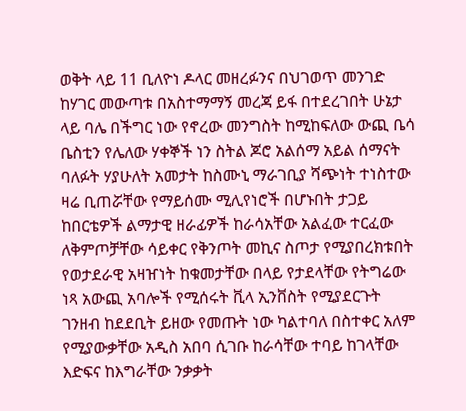ወቅት ላይ 11 ቢለዮነ ዶላር መዘረፉንና በህገወጥ መንገድ ከሃገር መውጣቱ በአስተማማኝ መረጃ ይፋ በተደረገበት ሁኔታ ላይ ባሌ በችግር ነው የኖረው መንግስት ከሚከፍለው ውጪ ቤሳ ቤስቲን የሌለው ሃቀኞች ነን ስትል ጆሮ አልሰማ አይል ሰማናት
ባለፉት ሃያሁለት አመታት ከስሙኒ ማራገቢያ ሻጭነት ተነስተው ዛሬ ቢጠሯቸው የማይሰሙ ሚሊየነሮች በሆኑበት ታጋይ ከበርቴዎች ልማታዊ ዘራፊዎች ከራሳአቸው አልፈው ተርፈው ለቅምጦቻቸው ሳይቀር የቅንጦት መኪና ስጦታ የሚያበረክቱበት የወታደራዊ አዛዠነት ከቁመታቸው በላይ የታደላቸው የትግሬው ነጻ አውጪ አባሎች የሚሰሩት ቪላ ኢንቨስት የሚያደርጉት ገንዘብ ከደደቢት ይዘው የመጡት ነው ካልተባለ በስተቀር አለም የሚያውቃቸው አዲስ አበባ ሲገቡ ከራሳቸው ተባይ ከገላቸው እድፍና ከእግራቸው ንቃቃት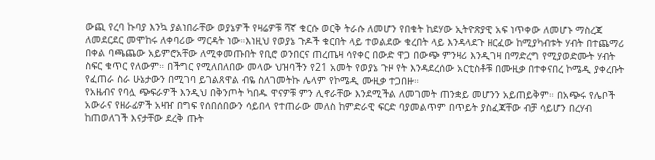ውጪ የረባ ኩባያ እንኳ ያልነበራቸው ወያኔዎች የዛሬዎቹ ሻኛ ቁርሱ ወርቅ ትራሱ ለመሆን የበቁት ከደሃው ኢትዮጽያዊ አፍ ነጥቀው ለመሆኑ ማስረጃ ለመደርደር መሞከሩ ለቀባሪው ማርዳት ነው።እነዚህ የወያኔ ጉዶች ቁርበት ላይ ተወልደው ቁረበት ላይ እንዳላደጉ ዘርፈው ከሚያካብቱት ሃብት በተጨማሪ በቀል ባጫጨው አይምሮአቸው ለሚቀመጡበት የቢሮ ወንበርና ጠረጤዛ ሳየቀር በውድ ዋጋ በውጭ ምንዛሪ እንዲገዛ በማድረግ የሚያወድሙት ሃብት ስፍር ቁጥር የለውም። በችግር የሚለበለበው መላው ህዝባችን የ21 አመት የወያኔ ጉዞ የት እንዳደረሰው አርቲስቶቹ በሙዚቃ በተቀናበረ ኮሜዲ ያቀረቡት የፈጠራ ስራ ሁኔታውን በሚገባ ይገልጸዋል ብዬ ስለገመትኩ ሌላም የኮሜዲ ሙዚቃ ተጋበዙ።
የአዜብና የባሏ ጭፍራዎች እንዲህ በቅንጦት ካበዱ ዋናዎቹ ምን ሊኖራቸው እንደሚችል ለመገመት ጠንቋይ መሆንን አይጠይቅም። በአጭሩ የሌቦች አውራና የዘራፊዎች አዛዠ በግፍ የሰበሰበውን ሳይበላ የተጠራው መለስ ከምድራዊ ፍርድ ባያመልጥም በጥይት ያስፈጃቸው ብቻ ሳይሆን በረሃብ ከጠወለገች እናታቸው ደረቅ ጡት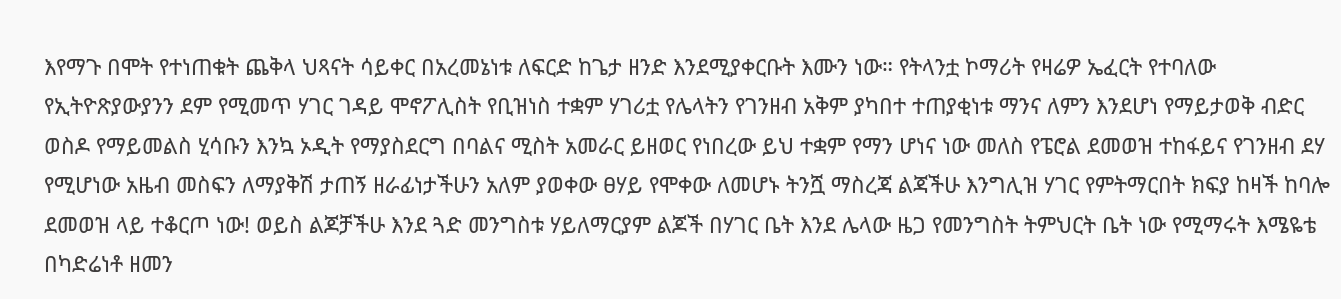እየማጉ በሞት የተነጠቁት ጨቅላ ህጻናት ሳይቀር በአረመኔነቱ ለፍርድ ከጌታ ዘንድ እንደሚያቀርቡት እሙን ነው። የትላንቷ ኮማሪት የዛሬዎ ኤፈርት የተባለው የኢትዮጽያውያንን ደም የሚመጥ ሃገር ገዳይ ሞኖፖሊስት የቢዝነስ ተቋም ሃገሪቷ የሌላትን የገንዘብ አቅም ያካበተ ተጠያቂነቱ ማንና ለምን እንደሆነ የማይታወቅ ብድር ወስዶ የማይመልስ ሂሳቡን እንኳ ኦዲት የማያስደርግ በባልና ሚስት አመራር ይዘወር የነበረው ይህ ተቋም የማን ሆነና ነው መለስ የፔሮል ደመወዝ ተከፋይና የገንዘብ ደሃ የሚሆነው አዜብ መስፍን ለማያቅሽ ታጠኝ ዘራፊነታችሁን አለም ያወቀው ፀሃይ የሞቀው ለመሆኑ ትንሿ ማስረጃ ልጃችሁ እንግሊዝ ሃገር የምትማርበት ክፍያ ከዛች ከባሎ ደመወዝ ላይ ተቆርጦ ነው! ወይስ ልጆቻችሁ እንደ ጓድ መንግስቱ ሃይለማርያም ልጆች በሃገር ቤት እንደ ሌላው ዜጋ የመንግስት ትምህርት ቤት ነው የሚማሩት እሜዬቴ በካድሬነቶ ዘመን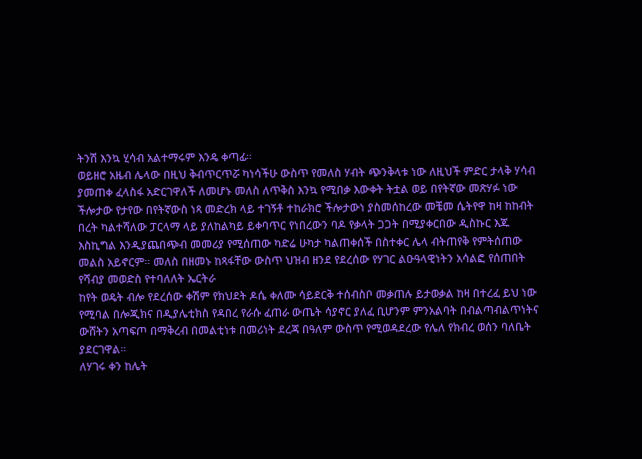ትንሽ እንኳ ሂሳብ አልተማሩም እንዴ ቀጣፊ።
ወይዘሮ አዜብ ሌላው በዚህ ቅብጥርጥሯ ካነሳችሁ ውስጥ የመለስ ሃብት ጭንቅላቱ ነው ለዚህች ምድር ታላቅ ሃሳብ ያመጠቀ ፈላስፋ አድርገዋለች ለመሆኑ መለስ ለጥቅስ እንኳ የሚበቃ እውቀት ትቷል ወይ በየትኛው መጽሃፉ ነው ችሎታው የታየው በየትኛውስ ነጻ መድረክ ላይ ተገኝቶ ተከራክሮ ችሎታውነ ያስመሰከረው መቼመ ሴትየዋ ከዛ ከከብት በረት ካልተሻለው ፓርላማ ላይ ያለከልካይ ይቀባጥር የነበረውን ባዶ የቃላት ጋጋት በሚያቀርበው ዲስኩር እጁ እስኪግል እንዲያጨበጭብ መመሪያ የሚሰጠው ካድሬ ሁካታ ካልጠቀሰች በስተቀር ሌላ ብትጠየቅ የምትሰጠው መልስ አይኖርም። መለስ በዘመኑ ከጻፋቸው ውስጥ ህዝብ ዘንደ የደረሰው የሃገር ልዑዓላዊነትን አሳልፎ የሰጠበት የሻብያ መወድስ የተባለለት ኤርትራ
ከየት ወዴት ብሎ የደረሰው ቀሽም የክህደት ዶሴ ቀለሙ ሳይደርቅ ተሰብስቦ መቃጠሉ ይታወቃል ከዛ በተረፈ ይህ ነው የሚባል በሎጂክና በዲያሌቲክስ የዳበረ የራሱ ፈጠራ ውጤት ሳያኖር ያለፈ ቢሆንም ምንአልባት በብልጣብልጥነትና ውሸትን አጣፍጦ በማቅረብ በመልቲነቱ በመሪነት ደረጃ በዓለም ውስጥ የሚወዳደረው የሌለ የክብረ ወሰን ባለቤት ያደርገዋል።
ለሃገሩ ቀን ከሌት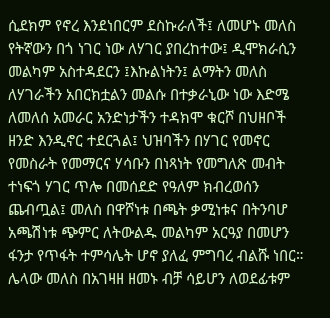ሲደክም የኖረ እንደነበርም ደስኩራለች፤ ለመሆኑ መለስ የትኛውን በጎ ነገር ነው ለሃገር ያበረከተው፤ ዲሞክራሲን መልካም አስተዳደርን ፤እኩልነትን፤ ልማትን መለስ ለሃገራችን አበርክቷልን መልሱ በተቃራኒው ነው እድሜ ለመለሰ አመራር አንድነታችን ተዳክሞ ቁርሾ በህዘቦች ዘንድ እንዲኖር ተደርጓል፤ ህዝባችን በሃገር የመኖር የመስራት የመማርና ሃሳቡን በነጻነት የመግለጽ መብት ተነፍጎ ሃገር ጥሎ በመሰደድ የዓለም ክብረወሰን ጨብጧል፤ መለስ በዋሾነቱ በጫት ቃሚነቱና በትንባሆ አጫሽነቱ ጭምር ለትውልዱ መልካም አርዓያ በመሆን ፋንታ የጥፋት ተምሳሌት ሆኖ ያለፈ ምግባረ ብልሹ ነበር። ሌላው መለስ በአገዛዘ ዘመኑ ብቻ ሳይሆን ለወደፊቱም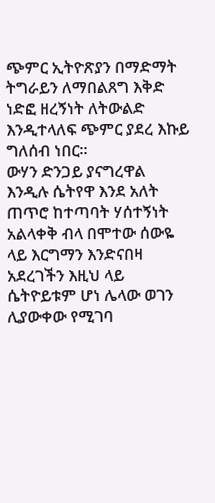ጭምር ኢትዮጽያን በማድማት ትግራይን ለማበልጸግ እቅድ ነድፎ ዘረኝነት ለትውልድ እንዲተላለፍ ጭምር ያደረ እኩይ ግለሰብ ነበር።
ውሃን ድንጋይ ያናግረዋል እንዲሉ ሴትየዋ እንደ አለት ጠጥሮ ከተጣባት ሃሰተኝነት አልላቀቅ ብላ በሞተው ሰውዬ ላይ እርግማን እንድናበዛ አደረገችን እዚህ ላይ ሴትዮይቱም ሆነ ሌላው ወገን ሊያውቀው የሚገባ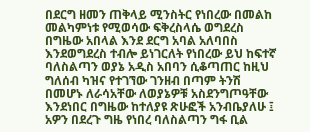በደርግ ዘመን ጠቅላይ ሚንስትር የነበረው በመልከ መልካምነቱ የሚወሳው ፍቅረስላሴ ወግደረስ በግዜው አበላል እንደ ደርግ አባል አለባበስ እንደወግደረስ ተብሎ ይነገርለት የነበረው ይህ ከፍተኛ ባለስልጣን ወያኔ አዲስ አበባን ሲቆጣጠር ከዚህ ግለሰብ ካዝና የተገኘው ገንዘብ በጣም ትንሽ በመሆኑ ለራሳአቸው ለወያኔዎቹ አስደንግጦዓቸው እንደነበር በግዜው ከተለያዩ ጽሁፎች አንብቤያለሁ ፤ አዎን በደረጉ ግዜ የነበረ ባለስልጣን ግፋ ቢል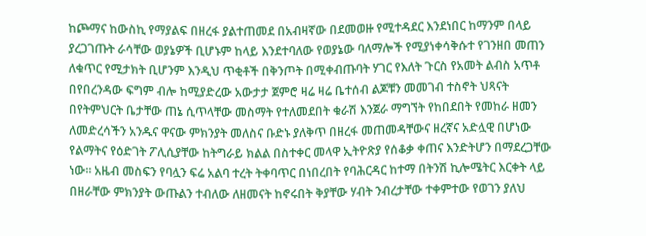ከጮማና ከውስኪ የማያልፍ በዘረፋ ያልተጠመደ በአብዛኛው በደመወዙ የሚተዳደር እንደነበር ከማንም በላይ ያረጋገጡት ራሳቸው ወያኔዎች ቢሆኑም ከላይ እንደተባለው የወያኔው ባለማሎች የሚያነቀሳቅሱተ የገንዘበ መጠን ለቁጥር የሚታክት ቢሆንም እንዲህ ጥቂቶች በቅንጦት በሚቀብጡባት ሃገር የእለት ጉርስ የአመት ልብስ አጥቶ በየበረንዳው ፍግም ብሎ ከሚያድረው አውታታ ጀምሮ ዛሬ ዛሬ ቤተሰብ ልጆቹን መመገብ ተስኖት ህጻናት በየትምህርት ቤታቸው ጠኔ ሲጥላቸው መስማት የተለመደበት ቁራሽ እንጀራ ማግኘት የከበደበት የመከራ ዘመን ለመድረሳችን አንዱና ዋናው ምክንያት መለስና ቡድኑ ያለቅጥ በዘረፋ መጠመዳቸውና ዘረኛና አድሏዊ በሆነው የልማትና የዕድገት ፖሊሲያቸው ከትግራይ ክልል በስተቀር መላዋ ኢትዮጽያ የሰቆቃ ቀጠና እንድትሆን በማደረጋቸው ነው። አዜብ መስፍን የባሏን ፍሬ አልባ ተረት ትቀባጥር በነበረበት የባሕርዳር ከተማ በትንሽ ኪሎሜትር እርቀት ላይ በዘራቸው ምክንያት ውጡልን ተብለው ለዘመናት ከኖሩበት ቅያቸው ሃብት ንብረታቸው ተቀምተው የወገን ያለህ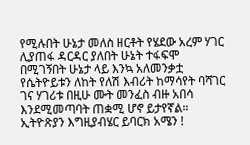የሚሉበት ሁኔታ መለስ ዘርቶት የሄደው አረም ሃገር ሊያጠፋ ዳርዳር ያለበት ሁኔት ተፋፍሞ በሚገኝበት ሁኔታ ላይ እንኳ አለመንቃቷ የሴትዮይቱን ለከት የለሽ እብሪት ከማሳየት ባሻገር ገና ሃገሪቱ በዚሁ ሙት መንፈስ ብዙ አበሳ እንደሚመጣባት ጠቋሚ ሆኖ ይታየኛል።
ኢትዮጽያን እግዚያብሄር ይባርክ አሜን !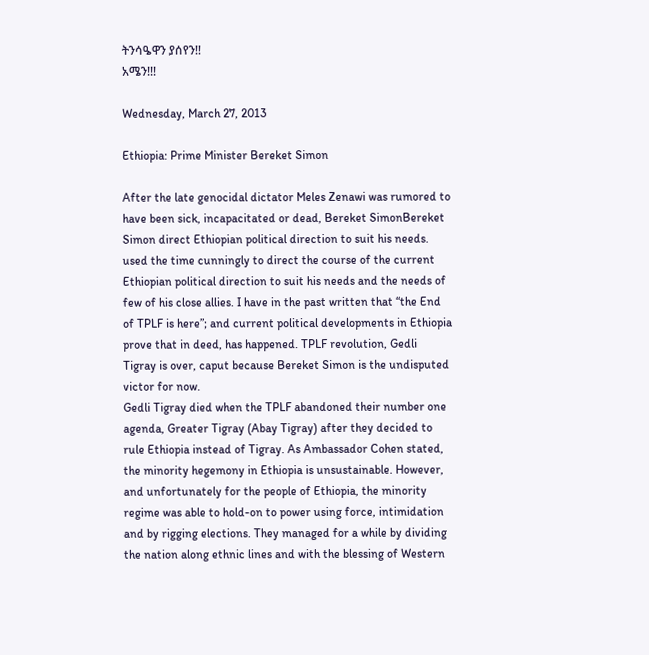ትንሳዔዋን ያሰየን!!
አሜን!!!

Wednesday, March 27, 2013

Ethiopia: Prime Minister Bereket Simon

After the late genocidal dictator Meles Zenawi was rumored to have been sick, incapacitated or dead, Bereket SimonBereket Simon direct Ethiopian political direction to suit his needs. used the time cunningly to direct the course of the current Ethiopian political direction to suit his needs and the needs of few of his close allies. I have in the past written that “the End of TPLF is here”; and current political developments in Ethiopia prove that in deed, has happened. TPLF revolution, Gedli Tigray is over, caput because Bereket Simon is the undisputed victor for now.
Gedli Tigray died when the TPLF abandoned their number one agenda, Greater Tigray (Abay Tigray) after they decided to rule Ethiopia instead of Tigray. As Ambassador Cohen stated, the minority hegemony in Ethiopia is unsustainable. However, and unfortunately for the people of Ethiopia, the minority regime was able to hold-on to power using force, intimidation and by rigging elections. They managed for a while by dividing the nation along ethnic lines and with the blessing of Western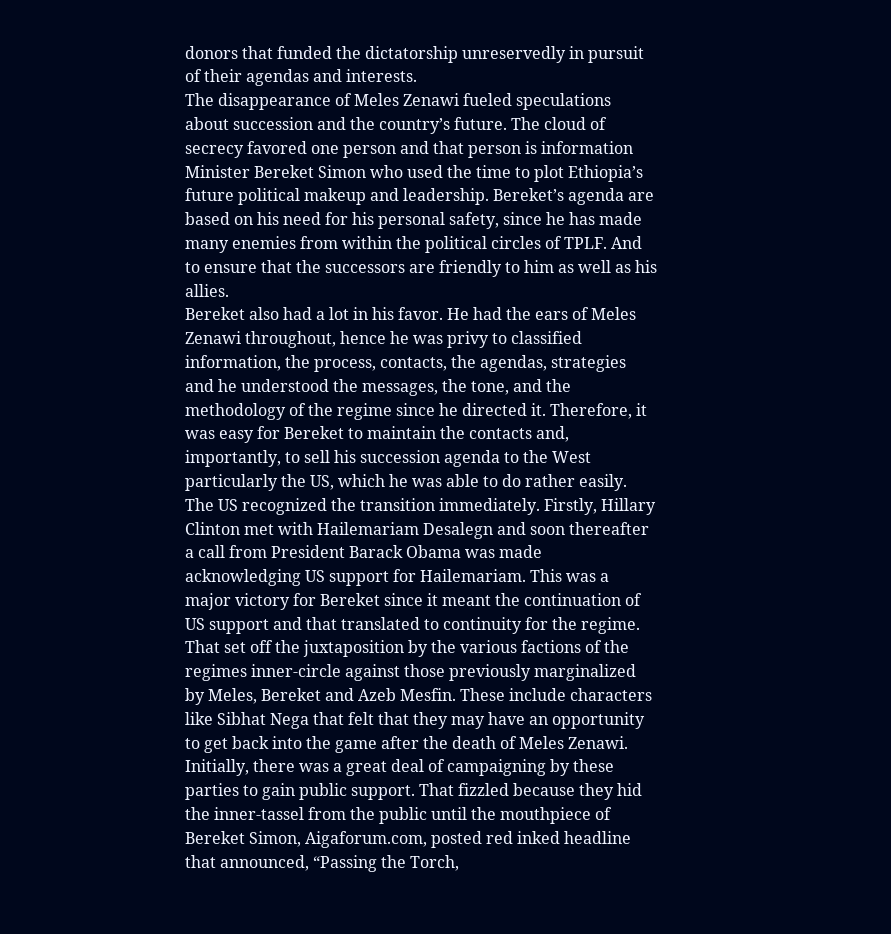donors that funded the dictatorship unreservedly in pursuit of their agendas and interests.
The disappearance of Meles Zenawi fueled speculations about succession and the country’s future. The cloud of secrecy favored one person and that person is information Minister Bereket Simon who used the time to plot Ethiopia’s future political makeup and leadership. Bereket’s agenda are based on his need for his personal safety, since he has made many enemies from within the political circles of TPLF. And to ensure that the successors are friendly to him as well as his allies.
Bereket also had a lot in his favor. He had the ears of Meles Zenawi throughout, hence he was privy to classified information, the process, contacts, the agendas, strategies and he understood the messages, the tone, and the methodology of the regime since he directed it. Therefore, it was easy for Bereket to maintain the contacts and, importantly, to sell his succession agenda to the West particularly the US, which he was able to do rather easily.
The US recognized the transition immediately. Firstly, Hillary Clinton met with Hailemariam Desalegn and soon thereafter a call from President Barack Obama was made acknowledging US support for Hailemariam. This was a major victory for Bereket since it meant the continuation of US support and that translated to continuity for the regime.
That set off the juxtaposition by the various factions of the regimes inner-circle against those previously marginalized by Meles, Bereket and Azeb Mesfin. These include characters like Sibhat Nega that felt that they may have an opportunity to get back into the game after the death of Meles Zenawi.
Initially, there was a great deal of campaigning by these parties to gain public support. That fizzled because they hid the inner-tassel from the public until the mouthpiece of Bereket Simon, Aigaforum.com, posted red inked headline that announced, “Passing the Torch,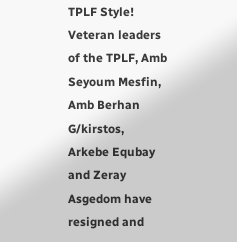TPLF Style! Veteran leaders of the TPLF, Amb Seyoum Mesfin, Amb Berhan G/kirstos, Arkebe Equbay and Zeray Asgedom have resigned and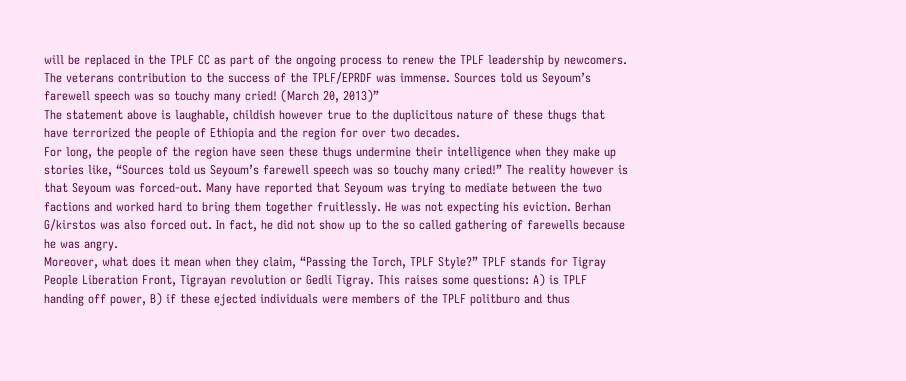will be replaced in the TPLF CC as part of the ongoing process to renew the TPLF leadership by newcomers. The veterans contribution to the success of the TPLF/EPRDF was immense. Sources told us Seyoum’s farewell speech was so touchy many cried! (March 20, 2013)”
The statement above is laughable, childish however true to the duplicitous nature of these thugs that have terrorized the people of Ethiopia and the region for over two decades.
For long, the people of the region have seen these thugs undermine their intelligence when they make up stories like, “Sources told us Seyoum’s farewell speech was so touchy many cried!” The reality however is that Seyoum was forced-out. Many have reported that Seyoum was trying to mediate between the two factions and worked hard to bring them together fruitlessly. He was not expecting his eviction. Berhan G/kirstos was also forced out. In fact, he did not show up to the so called gathering of farewells because he was angry.
Moreover, what does it mean when they claim, “Passing the Torch, TPLF Style?” TPLF stands for Tigray People Liberation Front, Tigrayan revolution or Gedli Tigray. This raises some questions: A) is TPLF handing off power, B) if these ejected individuals were members of the TPLF politburo and thus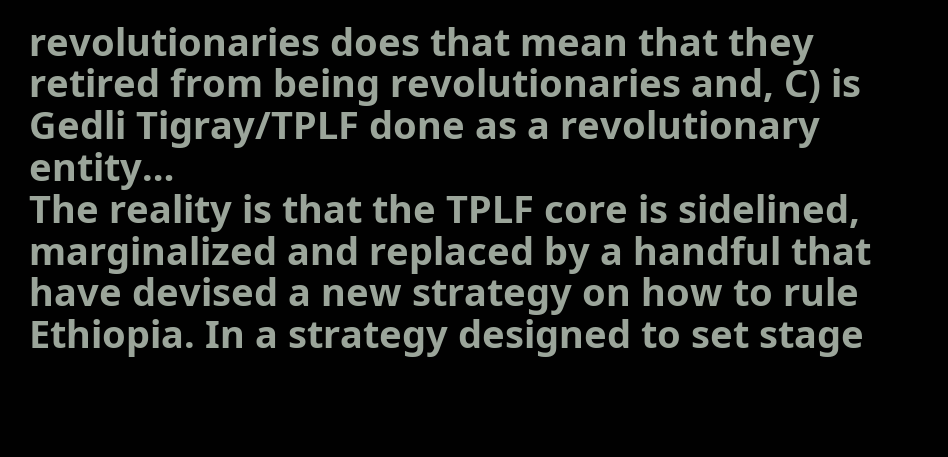revolutionaries does that mean that they retired from being revolutionaries and, C) is Gedli Tigray/TPLF done as a revolutionary entity…
The reality is that the TPLF core is sidelined, marginalized and replaced by a handful that have devised a new strategy on how to rule Ethiopia. In a strategy designed to set stage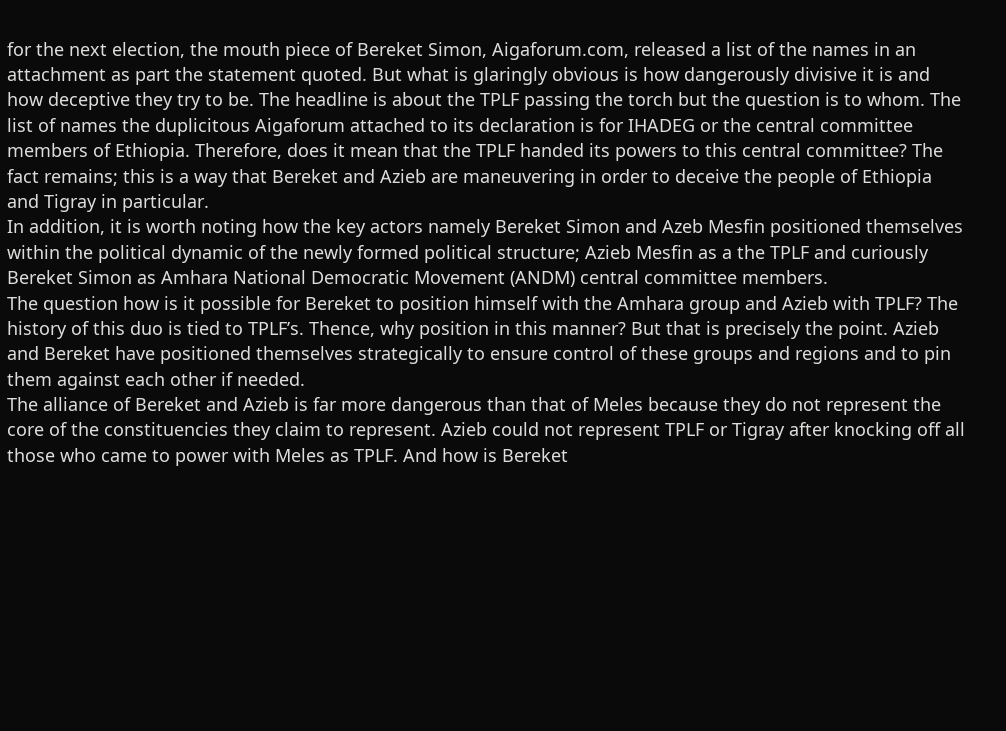for the next election, the mouth piece of Bereket Simon, Aigaforum.com, released a list of the names in an attachment as part the statement quoted. But what is glaringly obvious is how dangerously divisive it is and how deceptive they try to be. The headline is about the TPLF passing the torch but the question is to whom. The list of names the duplicitous Aigaforum attached to its declaration is for IHADEG or the central committee members of Ethiopia. Therefore, does it mean that the TPLF handed its powers to this central committee? The fact remains; this is a way that Bereket and Azieb are maneuvering in order to deceive the people of Ethiopia and Tigray in particular.
In addition, it is worth noting how the key actors namely Bereket Simon and Azeb Mesfin positioned themselves within the political dynamic of the newly formed political structure; Azieb Mesfin as a the TPLF and curiously Bereket Simon as Amhara National Democratic Movement (ANDM) central committee members.
The question how is it possible for Bereket to position himself with the Amhara group and Azieb with TPLF? The history of this duo is tied to TPLF’s. Thence, why position in this manner? But that is precisely the point. Azieb and Bereket have positioned themselves strategically to ensure control of these groups and regions and to pin them against each other if needed.
The alliance of Bereket and Azieb is far more dangerous than that of Meles because they do not represent the core of the constituencies they claim to represent. Azieb could not represent TPLF or Tigray after knocking off all those who came to power with Meles as TPLF. And how is Bereket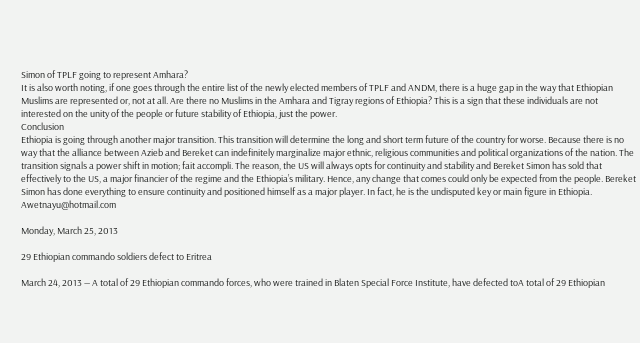Simon of TPLF going to represent Amhara?
It is also worth noting, if one goes through the entire list of the newly elected members of TPLF and ANDM, there is a huge gap in the way that Ethiopian Muslims are represented or, not at all. Are there no Muslims in the Amhara and Tigray regions of Ethiopia? This is a sign that these individuals are not interested on the unity of the people or future stability of Ethiopia, just the power.
Conclusion
Ethiopia is going through another major transition. This transition will determine the long and short term future of the country for worse. Because there is no way that the alliance between Azieb and Bereket can indefinitely marginalize major ethnic, religious communities and political organizations of the nation. The transition signals a power shift in motion; fait accompli. The reason, the US will always opts for continuity and stability and Bereket Simon has sold that effectively to the US, a major financier of the regime and the Ethiopia’s military. Hence, any change that comes could only be expected from the people. Bereket Simon has done everything to ensure continuity and positioned himself as a major player. In fact, he is the undisputed key or main figure in Ethiopia.
Awetnayu@hotmail.com

Monday, March 25, 2013

29 Ethiopian commando soldiers defect to Eritrea

March 24, 2013 — A total of 29 Ethiopian commando forces, who were trained in Blaten Special Force Institute, have defected toA total of 29 Ethiopian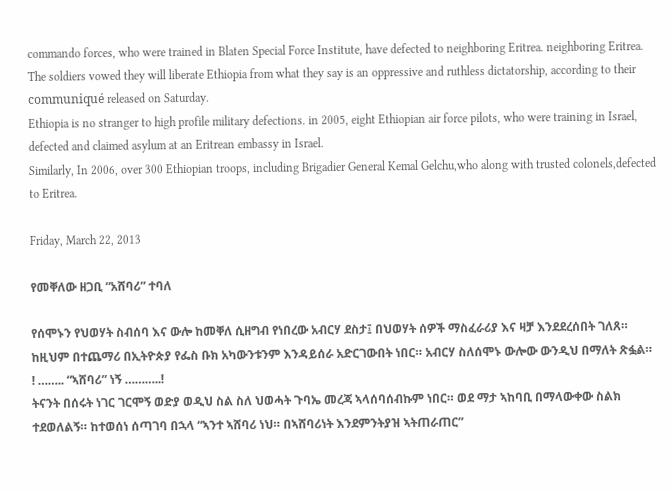commando forces, who were trained in Blaten Special Force Institute, have defected to neighboring Eritrea. neighboring Eritrea.
The soldiers vowed they will liberate Ethiopia from what they say is an oppressive and ruthless dictatorship, according to their communiqué released on Saturday.
Ethiopia is no stranger to high profile military defections. in 2005, eight Ethiopian air force pilots, who were training in Israel, defected and claimed asylum at an Eritrean embassy in Israel.
Similarly, In 2006, over 300 Ethiopian troops, including Brigadier General Kemal Gelchu,who along with trusted colonels,defected to Eritrea.

Friday, March 22, 2013

የመቐለው ዘጋቢ “አሸባሪ” ተባለ

የሰሞኑን የህወሃት ስብሰባ እና ውሎ ከመቐለ ሲዘግብ የነበረው አብርሃ ደስታ፤ በህወሃት ሰዎች ማስፈራሪያ እና ዛቻ እንደደረሰበት ገለጸ። ከዚህም በተጨማሪ በኢትዮጵያ የፌስ ቡክ አካውንቱንም እንዳይሰራ አድርገውበት ነበር። አብርሃ ስለሰሞኑ ውሎው ውንዲህ በማለት ጽፏል።
! …….. “ኣሸባሪ” ነኝ ………..!
ትናንት በሰሩት ነገር ገርሞኝ ወድያ ወዲህ ስል ስለ ህወሓት ጉባኤ መረጃ ኣላሰባሰብኩም ነበር። ወደ ማታ ኣከባቢ በማላውቀው ስልክ ተደወለልኝ። ከተወሰነ ሰጣገባ በኋላ “ኣንተ ኣሸባሪ ነህ። በኣሸባሪነት እንደምንትያዝ ኣትጠራጠር”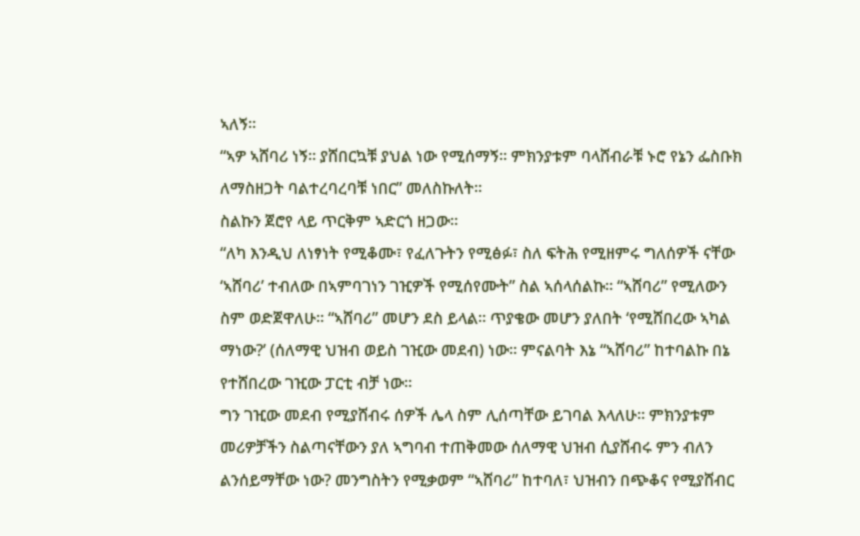ኣለኝ።
“ኣዎ ኣሸባሪ ነኝ። ያሸበርኳቹ ያህል ነው የሚሰማኝ። ምክንያቱም ባላሸብራቹ ኑሮ የኔን ፌስቡክ ለማስዘጋት ባልተረባረባቹ ነበር” መለስኩለት።
ስልኩን ጀሮየ ላይ ጥርቅም ኣድርጎ ዘጋው።
“ለካ እንዲህ ለነፃነት የሚቆሙ፣ የፈለጉትን የሚፅፉ፣ ስለ ፍትሕ የሚዘምሩ ግለሰዎች ናቸው ‘ኣሸባሪ’ ተብለው በኣምባገነን ገዢዎች የሚሰየሙት” ስል ኣሰላሰልኩ። “ኣሸባሪ” የሚለውን ስም ወድጀዋለሁ። “ኣሸባሪ” መሆን ደስ ይላል። ጥያቄው መሆን ያለበት ‘የሚሸበረው ኣካል ማነው?’ (ሰለማዊ ህዝብ ወይስ ገዢው መደብ) ነው። ምናልባት እኔ “ኣሸባሪ” ከተባልኩ በኔ የተሸበረው ገዢው ፓርቲ ብቻ ነው።
ግን ገዢው መደብ የሚያሸብሩ ሰዎች ሌላ ስም ሊሰጣቸው ይገባል እላለሁ። ምክንያቱም መሪዎቻችን ስልጣናቸውን ያለ ኣግባብ ተጠቅመው ሰለማዊ ህዝብ ሲያሸብሩ ምን ብለን ልንሰይማቸው ነው? መንግስትን የሚቃወም “ኣሸባሪ” ከተባለ፣ ህዝብን በጭቆና የሚያሸብር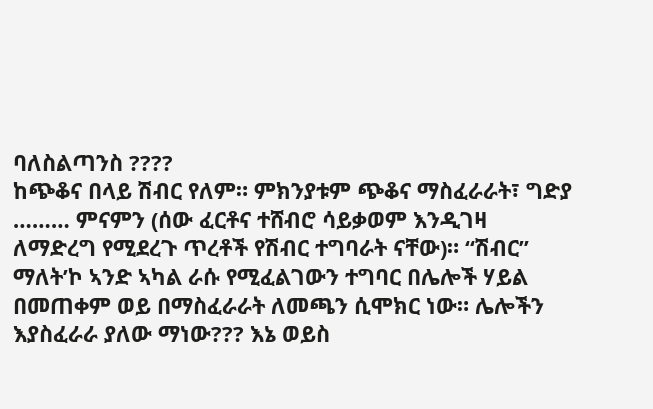ባለስልጣንስ ????
ከጭቆና በላይ ሽብር የለም። ምክንያቱም ጭቆና ማስፈራራት፣ ግድያ ……… ምናምን (ሰው ፈርቶና ተሸብሮ ሳይቃወም እንዲገዛ ለማድረግ የሚደረጉ ጥረቶች የሽብር ተግባራት ናቸው)። “ሽብር” ማለት’ኮ ኣንድ ኣካል ራሱ የሚፈልገውን ተግባር በሌሎች ሃይል በመጠቀም ወይ በማስፈራራት ለመጫን ሲሞክር ነው። ሌሎችን እያስፈራራ ያለው ማነው??? እኔ ወይስ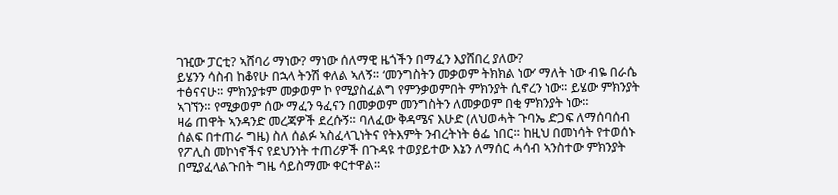ገዢው ፓርቲ? ኣሸባሪ ማነው? ማነው ሰለማዊ ዜጎችን በማፈን እያሸበረ ያለው?
ይሄንን ሳስብ ከቆየሁ በኋላ ትንሽ ቀለል ኣለኝ። ‘መንግስትን መቃወም ትክክል ነው’ ማለት ነው ብዬ በራሴ ተፅናናሁ። ምክንያቱም መቃወም ኮ የሚያስፈልግ የምንቃወምበት ምክንያት ሲኖረን ነው። ይሄው ምክንያት ኣገኘን። የሚቃወም ሰው ማፈን ዓፈናን በመቃወም መንግስትን ለመቃወም በቂ ምክንያት ነው።
ዛሬ ጠዋት ኣንዳንድ መረጃዎች ደረሱኝ። ባለፈው ቅዳሜና እሁድ (ለህወሓት ጉባኤ ድጋፍ ለማሰባሰብ ሰልፍ በተጠራ ግዜ) ስለ ሰልፉ ኣስፈላጊነትና የትእምት ንብረትነት ፅፌ ነበር። ከዚህ በመነሳት የተወሰኑ የፖሊስ መኮነኖችና የደህንነት ተጠሪዎች በጉዳዩ ተወያይተው እኔን ለማሰር ሓሳብ ኣንስተው ምክንያት በሚያፈላልጉበት ግዜ ሳይስማሙ ቀርተዋል።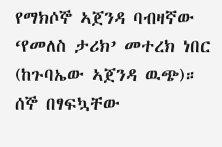የማክሶኞ ኣጀንዳ ባብዛኛው ‘የመለስ ታሪክ’ መተረክ ነበር (ከጉባኤው ኣጀንዳ ዉጭ)። ሰኞ በፃፍኳቸው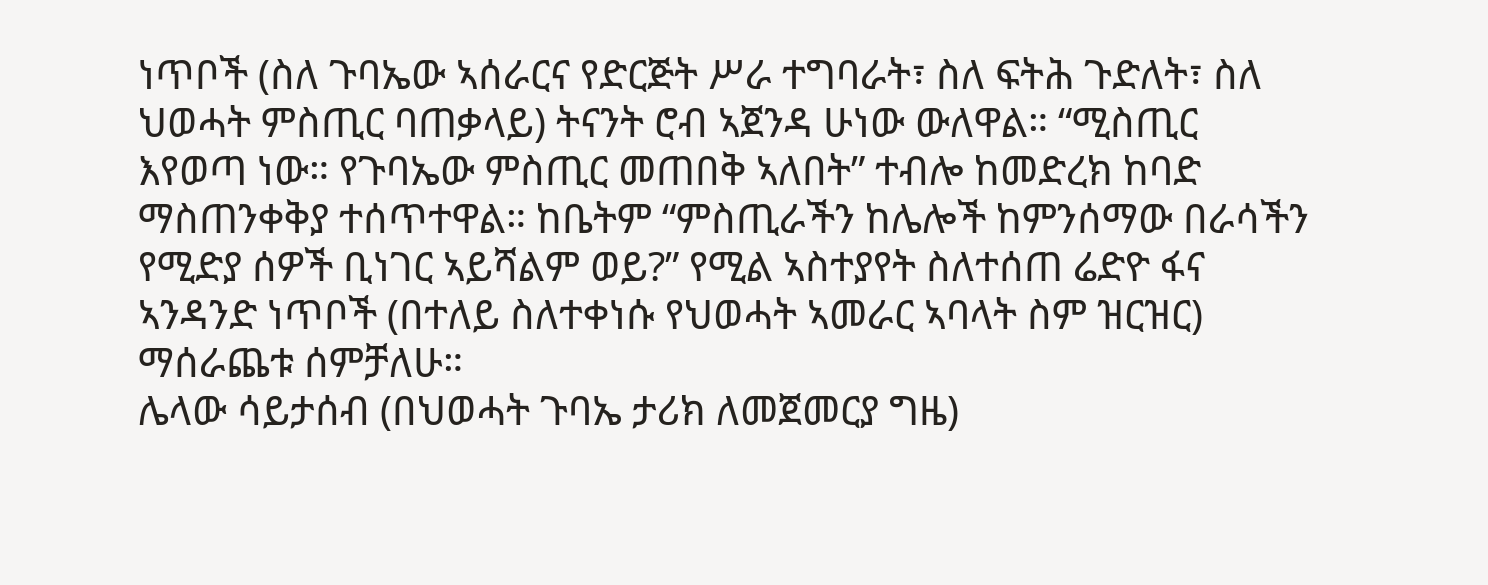ነጥቦች (ስለ ጉባኤው ኣሰራርና የድርጅት ሥራ ተግባራት፣ ስለ ፍትሕ ጉድለት፣ ስለ ህወሓት ምስጢር ባጠቃላይ) ትናንት ሮብ ኣጀንዳ ሁነው ውለዋል። “ሚስጢር እየወጣ ነው። የጉባኤው ምስጢር መጠበቅ ኣለበት” ተብሎ ከመድረክ ከባድ ማስጠንቀቅያ ተሰጥተዋል። ከቤትም “ምስጢራችን ከሌሎች ከምንሰማው በራሳችን የሚድያ ሰዎች ቢነገር ኣይሻልም ወይ?” የሚል ኣስተያየት ስለተሰጠ ሬድዮ ፋና ኣንዳንድ ነጥቦች (በተለይ ስለተቀነሱ የህወሓት ኣመራር ኣባላት ስም ዝርዝር) ማሰራጨቱ ሰምቻለሁ።
ሌላው ሳይታሰብ (በህወሓት ጉባኤ ታሪክ ለመጀመርያ ግዜ)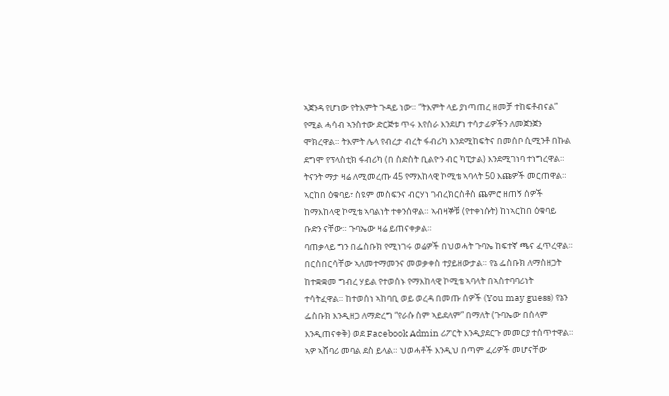ኣጀንዳ የሆነው የትእምት ጉዳይ ነው። “ትእምት ላይ ያነጣጠረ ዘመቻ ተከፍቶብናል” የሚል ሓሳብ ኣንስተው ድርጅቱ ጥሩ እየሰራ እንደሆነ ተሳታፊዎችን ለመጀንጀን ሞክረዋል። ትእምት ሌላ የብረታ ብረት ፋብሪካ እንደሚከፍትና በመሰቦ ሲሚንቶ በኩል ደግሞ የፕላስቲክ ፋብሪካ (በ ስድስት ቢልዮን ብር ካፒታል) እንደሚገነባ ተነግረዋል።
ትናንት ማታ ዛሬ ለሚመረጡ 45 የማእከላዊ ኮሚቴ ኣባላት 50 እጩዎች መርጠዋል። ኣርከበ ዕቁባይ፣ ስዩም መስፍንና ብርሃነ ገብረክርስቶስ ጨምሮ ዘጠኝ ሰዎች ከማእከላዊ ኮሚቴ ኣባልነት ተቀንሰዋል። ኣብዛኞቹ (የተቀነሱት) ከነኣርከበ ዕቁባይ ቡድን ናቸው። ጉባኤው ዛሬ ይጠናቀቃል።
ባጠቃላይ ግን በፌስቡክ የሚነገሩ ወሬዎች በህወሓት ጉባኤ ከፍተኛ ጫና ፈጥረዋል። በርስበርሳቸው ኣለመተማመንና መወቃቀስ ተያይዘውታል። የኔ ፌስቡክ ለማስዘጋት ከተቋቋመ ግብረ ሃይል የተወሰኑ የማእከላዊ ኮሚቴ ኣባላት በኣስተባባሪነት ተሳትፈዋል። ከተወሰነ ኣከባቢ ወይ ወረዳ በመጡ ሰዎች (You may guess) የኔን ፌስቡክ እንዲዘጋ ለማድረግ “የራሱ ስም ኣይደለም” በማለት (ጉባኤው በሰላም እንዲጠናቀቅ) ወደ Facebook Admin ሪፖርት እንዲያደርጉ መመርያ ተሰጥተዋል።
ኣዎ ኣሸባሪ መባል ደስ ይላል። ህወሓቶች እንዲህ በጣም ፈሪዎች መሆናቸው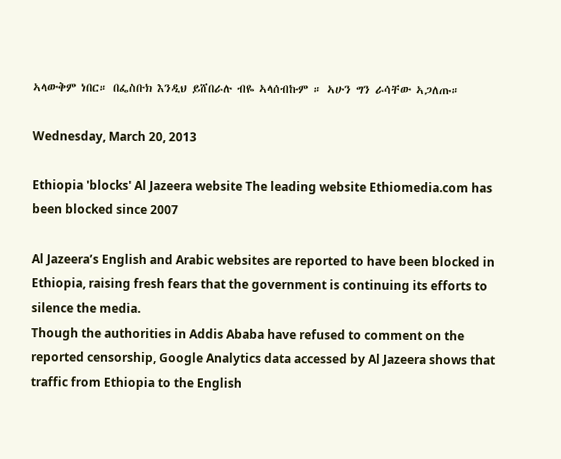ኣላውቅም ነበር። በፌስቡክ እንዲህ ይሸበራሉ ብዬ ኣላሰብኩም ። ኣሁን ግን ራሳቸው ኣጋለጡ።

Wednesday, March 20, 2013

Ethiopia 'blocks' Al Jazeera website The leading website Ethiomedia.com has been blocked since 2007

Al Jazeera’s English and Arabic websites are reported to have been blocked in Ethiopia, raising fresh fears that the government is continuing its efforts to silence the media.
Though the authorities in Addis Ababa have refused to comment on the reported censorship, Google Analytics data accessed by Al Jazeera shows that traffic from Ethiopia to the English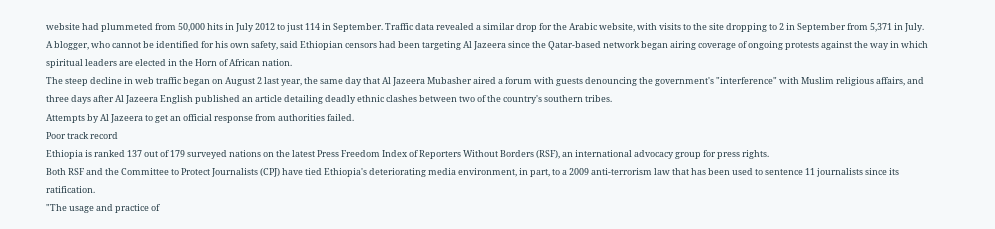website had plummeted from 50,000 hits in July 2012 to just 114 in September. Traffic data revealed a similar drop for the Arabic website, with visits to the site dropping to 2 in September from 5,371 in July.
A blogger, who cannot be identified for his own safety, said Ethiopian censors had been targeting Al Jazeera since the Qatar-based network began airing coverage of ongoing protests against the way in which spiritual leaders are elected in the Horn of African nation.
The steep decline in web traffic began on August 2 last year, the same day that Al Jazeera Mubasher aired a forum with guests denouncing the government's "interference" with Muslim religious affairs, and three days after Al Jazeera English published an article detailing deadly ethnic clashes between two of the country's southern tribes.
Attempts by Al Jazeera to get an official response from authorities failed.
Poor track record
Ethiopia is ranked 137 out of 179 surveyed nations on the latest Press Freedom Index of Reporters Without Borders (RSF), an international advocacy group for press rights.
Both RSF and the Committee to Protect Journalists (CPJ) have tied Ethiopia's deteriorating media environment, in part, to a 2009 anti-terrorism law that has been used to sentence 11 journalists since its ratification.
"The usage and practice of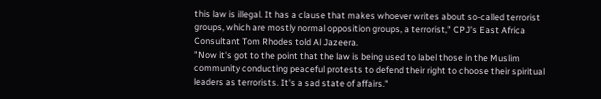this law is illegal. It has a clause that makes whoever writes about so-called terrorist groups, which are mostly normal opposition groups, a terrorist," CPJ's East Africa Consultant Tom Rhodes told Al Jazeera.
"Now it's got to the point that the law is being used to label those in the Muslim community conducting peaceful protests to defend their right to choose their spiritual leaders as terrorists. It's a sad state of affairs."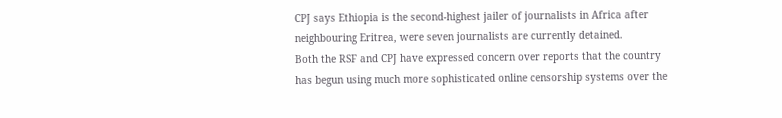CPJ says Ethiopia is the second-highest jailer of journalists in Africa after neighbouring Eritrea, were seven journalists are currently detained.
Both the RSF and CPJ have expressed concern over reports that the country has begun using much more sophisticated online censorship systems over the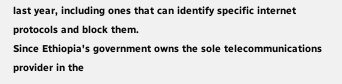last year, including ones that can identify specific internet protocols and block them.
Since Ethiopia's government owns the sole telecommunications provider in the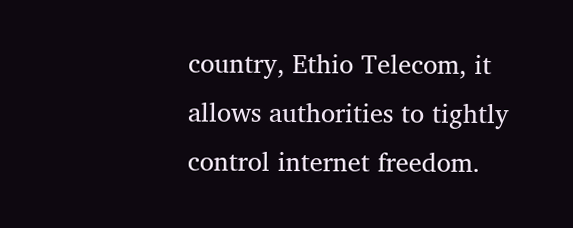country, Ethio Telecom, it allows authorities to tightly control internet freedom.